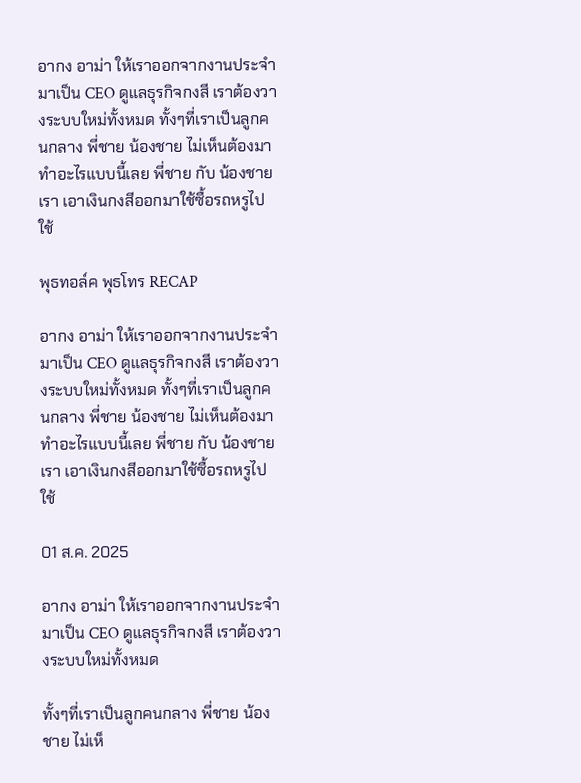อากง อาม่า ให้เราออกจากงานประจำมาเป็น CEO ดูแลธุรกิจกงสี เราต้องวางระบบใหม่ทั้งหมด ทั้งๆที่เราเป็นลูกคนกลาง พี่ชาย น้องชาย ไม่เห็นต้องมาทำอะไรแบบนี้เลย พี่ชาย กับ น้องชายเรา เอาเงินกงสีออกมาใช้ซื้อรถหรูไปใช้

พุธทอล์ค พุธโทร RECAP

อากง อาม่า ให้เราออกจากงานประจำมาเป็น CEO ดูแลธุรกิจกงสี เราต้องวางระบบใหม่ทั้งหมด ทั้งๆที่เราเป็นลูกคนกลาง พี่ชาย น้องชาย ไม่เห็นต้องมาทำอะไรแบบนี้เลย พี่ชาย กับ น้องชายเรา เอาเงินกงสีออกมาใช้ซื้อรถหรูไปใช้

01 ส.ค. 2025

อากง อาม่า ให้เราออกจากงานประจำมาเป็น CEO ดูแลธุรกิจกงสี เราต้องวางระบบใหม่ทั้งหมด

ทั้งๆที่เราเป็นลูกคนกลาง พี่ชาย น้องชาย ไม่เห็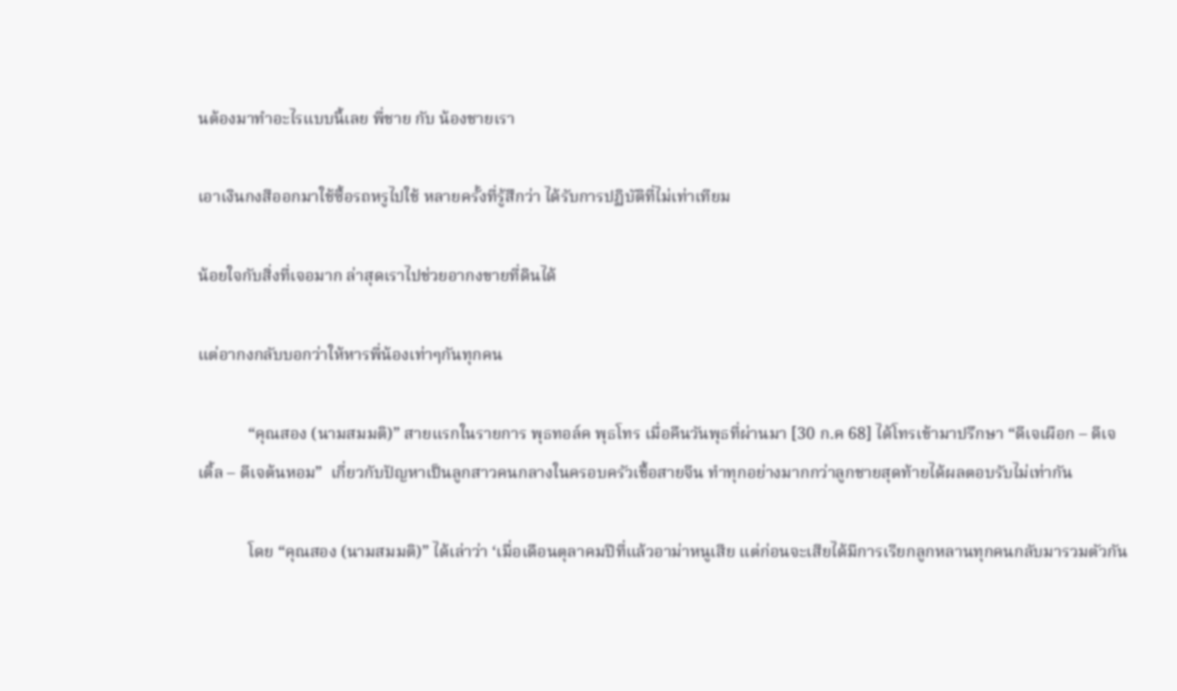นต้องมาทำอะไรแบบนี้เลย พี่ชาย กับ น้องชายเรา

เอาเงินกงสีออกมาใช้ซื้อรถหรูไปใช้ หลายครั้งที่รู้สึกว่า ได้รับการปฏิบัติที่ไม่เท่าเทียม

น้อยใจกับสิ่งที่เจอมาก ล่าสุดเราไปช่วยอากงขายที่ดินได้

แต่อากงกลับบอกว่าให้หารพี่น้องเท่าๆกันทุกคน

            “คุณสอง (นามสมมติ)” สายแรกในรายการ พุธทอล์ค พุธโทร เมื่อคืนวันพุธที่ผ่านมา [30 ก.ค 68] ได้โทรเข้ามาปรึกษา “ดีเจเผือก – ดีเจเติ้ล – ดีเจต้นหอม”  เกี่ยวกับปัญหาเป็นลูกสาวคนกลางในครอบครัวเชื้อสายจีน ทำทุกอย่างมากกว่าลูกชายสุดท้ายได้ผลตอบรับไม่เท่ากัน

            โดย “คุณสอง (นามสมมติ)” ได้เล่าว่า ‘เมื่อเดือนตุลาคมปีที่แล้วอาม่าหนูเสีย แต่ก่อนจะเสียได้มีการเรียกลูกหลานทุกคนกลับมารวมตัวกัน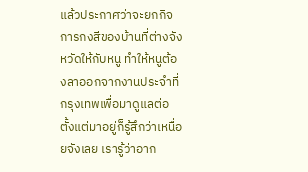แล้วประกาศว่าจะยกกิจการกงสีของบ้านที่ต่างจังหวัดให้กับหนู ทำให้หนูต้องลาออกจากงานประจำที่กรุงเทพเพื่อมาดูแลต่อ ตั้งแต่มาอยู่ก็รู้สึกว่าเหนื่อยจังเลย เรารู้ว่าอาก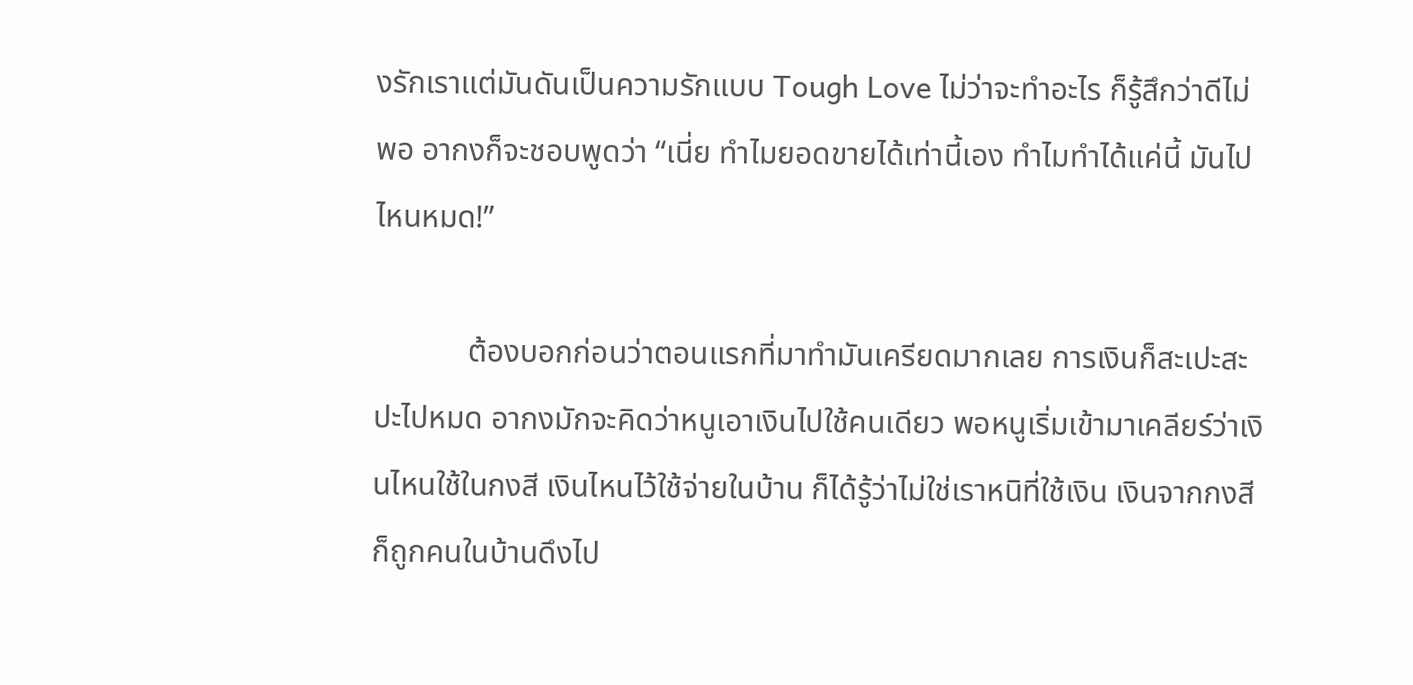งรักเราแต่มันดันเป็นความรักแบบ Tough Love ไม่ว่าจะทำอะไร ก็รู้สึกว่าดีไม่พอ อากงก็จะชอบพูดว่า “เนี่ย ทำไมยอดขายได้เท่านี้เอง ทำไมทำได้แค่นี้ มันไปไหนหมด!”

            ต้องบอกก่อนว่าตอนแรกที่มาทำมันเครียดมากเลย การเงินก็สะเปะสะปะไปหมด อากงมักจะคิดว่าหนูเอาเงินไปใช้คนเดียว พอหนูเริ่มเข้ามาเคลียร์ว่าเงินไหนใช้ในกงสี เงินไหนไว้ใช้จ่ายในบ้าน ก็ได้รู้ว่าไม่ใช่เราหนิที่ใช้เงิน เงินจากกงสีก็ถูกคนในบ้านดึงไป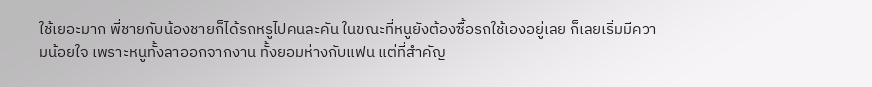ใช้เยอะมาก พี่ชายกับน้องชายก็ได้รถหรูไปคนละคัน ในขณะที่หนูยังต้องซื้อรถใช้เองอยู่เลย ก็เลยเริ่มมีความน้อยใจ เพราะหนูทั้งลาออกจากงาน ทั้งยอมห่างกับแฟน แต่ที่สำคัญ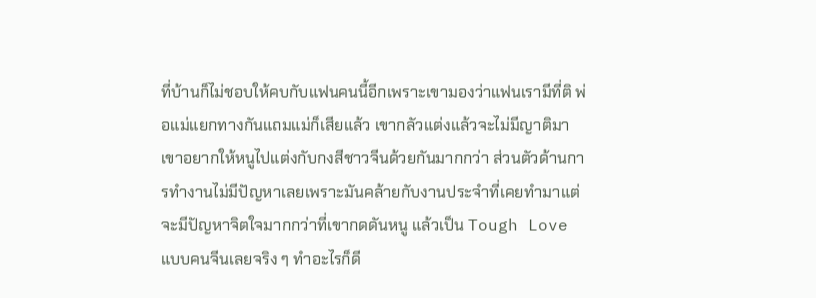ที่บ้านก็ไม่ชอบให้คบกับแฟนคนนี้อีกเพราะเขามองว่าแฟนเรามีที่ติ พ่อแม่แยกทางกันแถมแม่ก็เสียแล้ว เขากลัวแต่งแล้วจะไม่มีญาติมา เขาอยากให้หนูไปแต่งกับกงสีชาวจีนด้วยกันมากกว่า ส่วนตัวด้านการทำงานไม่มีปัญหาเลยเพราะมันคล้ายกับงานประจำที่เคยทำมาแต่จะมีปัญหาจิตใจมากกว่าที่เขากดดันหนู แล้วเป็น Tough Love แบบคนจีนเลยจริง ๆ ทำอะไรก็ดี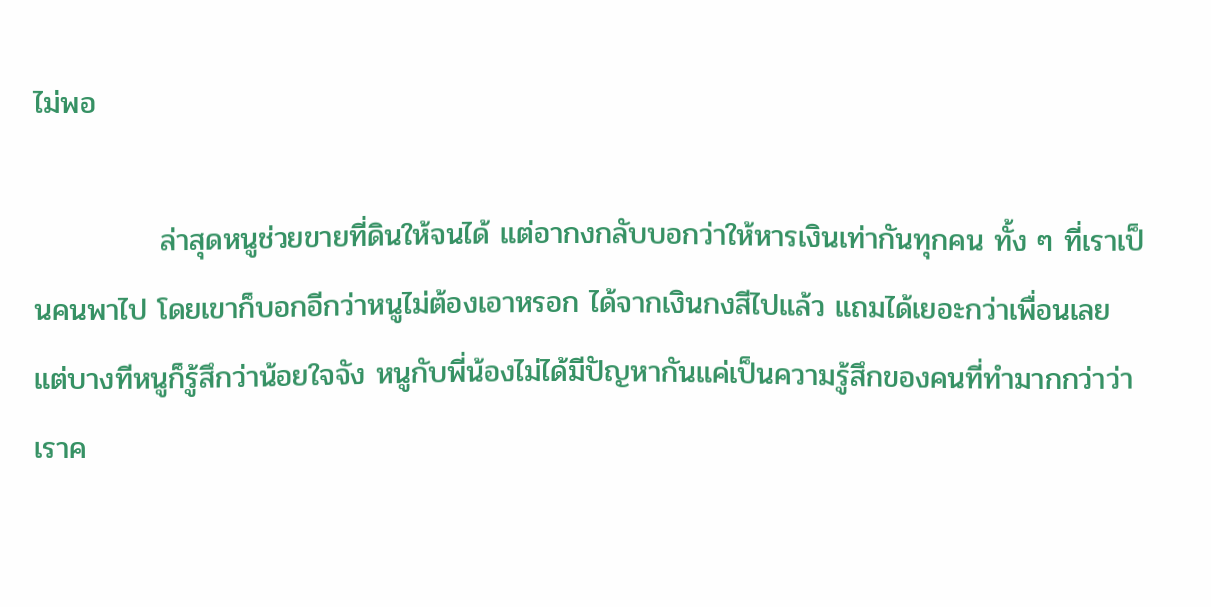ไม่พอ

            ล่าสุดหนูช่วยขายที่ดินให้จนได้ แต่อากงกลับบอกว่าให้หารเงินเท่ากันทุกคน ทั้ง ๆ ที่เราเป็นคนพาไป โดยเขาก็บอกอีกว่าหนูไม่ต้องเอาหรอก ได้จากเงินกงสีไปแล้ว แถมได้เยอะกว่าเพื่อนเลย แต่บางทีหนูก็รู้สึกว่าน้อยใจจัง หนูกับพี่น้องไม่ได้มีปัญหากันแค่เป็นความรู้สึกของคนที่ทำมากกว่าว่าเราค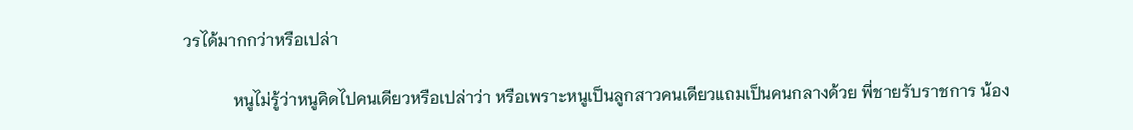วรได้มากกว่าหรือเปล่า

            หนูไม่รู้ว่าหนูคิดไปคนเดียวหรือเปล่าว่า หรือเพราะหนูเป็นลูกสาวคนเดียวแถมเป็นคนกลางด้วย พี่ชายรับราชการ น้อง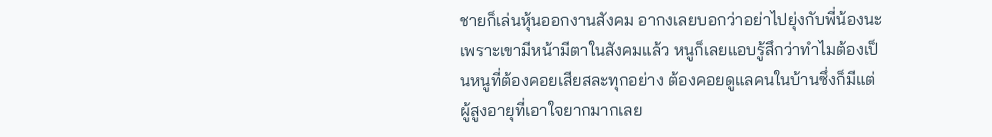ชายก็เล่นหุ้นออกงานสังคม อากงเลยบอกว่าอย่าไปยุ่งกับพี่น้องนะเพราะเขามีหน้ามีตาในสังคมแล้ว หนูก็เลยแอบรู้สึกว่าทำไมต้องเป็นหนูที่ต้องคอยเสียสละทุกอย่าง ต้องคอยดูแลคนในบ้านซึ่งก็มีแต่ผู้สูงอายุที่เอาใจยากมากเลย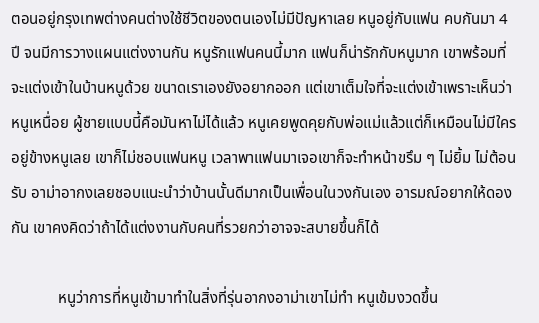ตอนอยู่กรุงเทพต่างคนต่างใช้ชีวิตของตนเองไม่มีปัญหาเลย หนูอยู่กับแฟน คบกันมา 4 ปี จนมีการวางแผนแต่งงานกัน หนูรักแฟนคนนี้มาก แฟนก็น่ารักกับหนูมาก เขาพร้อมที่จะแต่งเข้าในบ้านหนูด้วย ขนาดเราเองยังอยากออก แต่เขาเต็มใจที่จะแต่งเข้าเพราะเห็นว่าหนูเหนื่อย ผู้ชายแบบนี้คือมันหาไม่ได้แล้ว หนูเคยพูดคุยกับพ่อแม่แล้วแต่ก็เหมือนไม่มีใครอยู่ข้างหนูเลย เขาก็ไม่ชอบแฟนหนู เวลาพาแฟนมาเจอเขาก็จะทำหน้าขรึม ๆ ไม่ยิ้ม ไม่ต้อนรับ อาม่าอากงเลยชอบแนะนำว่าบ้านนั้นดีมากเป็นเพื่อนในวงกันเอง อารมณ์อยากให้ดองกัน เขาคงคิดว่าถ้าได้แต่งงานกับคนที่รวยกว่าอาจจะสบายขึ้นก็ได้

            หนูว่าการที่หนูเข้ามาทำในสิ่งที่รุ่นอากงอาม่าเขาไม่ทำ หนูเข้มงวดขึ้น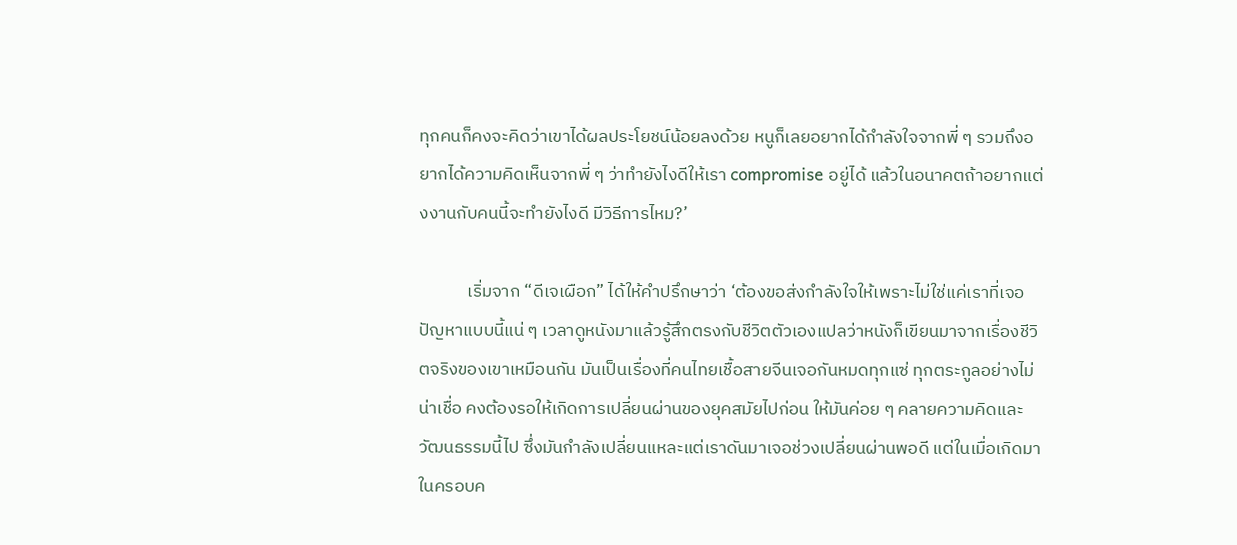ทุกคนก็คงจะคิดว่าเขาได้ผลประโยชน์น้อยลงด้วย หนูก็เลยอยากได้กำลังใจจากพี่ ๆ รวมถึงอยากได้ความคิดเห็นจากพี่ ๆ ว่าทำยังไงดีให้เรา compromise อยู่ได้ แล้วในอนาคตถ้าอยากแต่งงานกับคนนี้จะทำยังไงดี มีวิธีการไหม?’

            เริ่มจาก “ดีเจเผือก” ได้ให้คำปรึกษาว่า ‘ต้องขอส่งกำลังใจให้เพราะไม่ใช่แค่เราที่เจอปัญหาแบบนี้แน่ ๆ เวลาดูหนังมาแล้วรู้สึกตรงกับชีวิตตัวเองแปลว่าหนังก็เขียนมาจากเรื่องชีวิตจริงของเขาเหมือนกัน มันเป็นเรื่องที่คนไทยเชื้อสายจีนเจอกันหมดทุกแซ่ ทุกตระกูลอย่างไม่น่าเชื่อ คงต้องรอให้เกิดการเปลี่ยนผ่านของยุคสมัยไปก่อน ให้มันค่อย ๆ คลายความคิดและวัฒนธรรมนี้ไป ซึ่งมันกำลังเปลี่ยนแหละแต่เราดันมาเจอช่วงเปลี่ยนผ่านพอดี แต่ในเมื่อเกิดมาในครอบค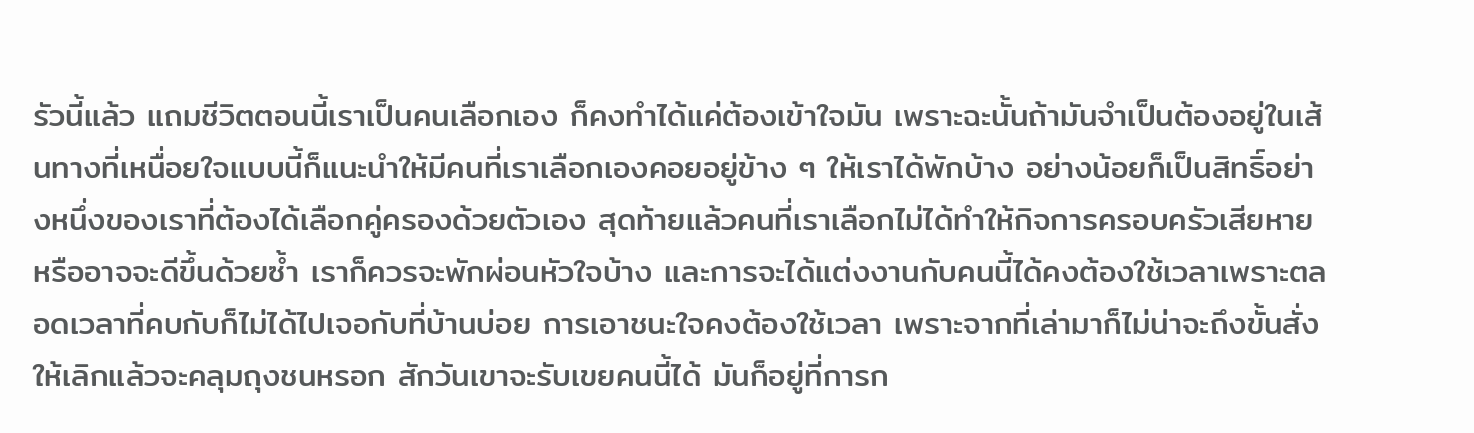รัวนี้แล้ว แถมชีวิตตอนนี้เราเป็นคนเลือกเอง ก็คงทำได้แค่ต้องเข้าใจมัน เพราะฉะนั้นถ้ามันจำเป็นต้องอยู่ในเส้นทางที่เหนื่อยใจแบบนี้ก็แนะนำให้มีคนที่เราเลือกเองคอยอยู่ข้าง ๆ ให้เราได้พักบ้าง อย่างน้อยก็เป็นสิทธิ์อย่างหนึ่งของเราที่ต้องได้เลือกคู่ครองด้วยตัวเอง สุดท้ายแล้วคนที่เราเลือกไม่ได้ทำให้กิจการครอบครัวเสียหายหรืออาจจะดีขึ้นด้วยซ้ำ เราก็ควรจะพักผ่อนหัวใจบ้าง และการจะได้แต่งงานกับคนนี้ได้คงต้องใช้เวลาเพราะตลอดเวลาที่คบกับก็ไม่ได้ไปเจอกับที่บ้านบ่อย การเอาชนะใจคงต้องใช้เวลา เพราะจากที่เล่ามาก็ไม่น่าจะถึงขั้นสั่งให้เลิกแล้วจะคลุมถุงชนหรอก สักวันเขาจะรับเขยคนนี้ได้ มันก็อยู่ที่การก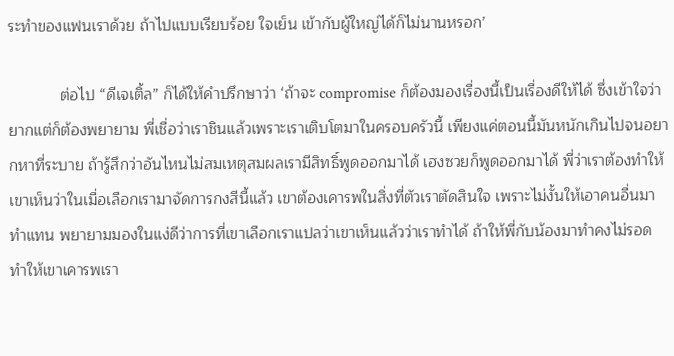ระทำของแฟนเราด้วย ถ้าไปแบบเรียบร้อย ใจเย็น เข้ากับผู้ใหญ่ได้ก็ไม่นานหรอก’

            ต่อไป “ดีเจเติ้ล” ก็ได้ให้คำปรึกษาว่า ‘ถ้าจะ compromise ก็ต้องมองเรื่องนี้เป็นเรื่องดีให้ได้ ซึ่งเข้าใจว่ายากแต่ก็ต้องพยายาม พี่เชื่อว่าเราชินแล้วเพราะเราเติบโตมาในครอบครัวนี้ เพียงแค่ตอนนี้มันหนักเกินไปจนอยากหาที่ระบาย ถ้ารู้สึกว่าอันไหนไม่สมเหตุสมผลเรามีสิทธิ์พูดออกมาได้ เฮงซวยก็พูดออกมาได้ พี่ว่าเราต้องทำให้เขาเห็นว่าในเมื่อเลือกเรามาจัดการกงสีนี้แล้ว เขาต้องเคารพในสิ่งที่ตัวเราตัดสินใจ เพราะไม่งั้นให้เอาคนอื่นมาทำแทน พยายามมองในแง่ดีว่าการที่เขาเลือกเราแปลว่าเขาเห็นแล้วว่าเราทำได้ ถ้าให้พี่กับน้องมาทำคงไม่รอด ทำให้เขาเคารพเรา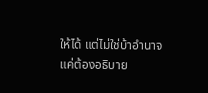ให้ได้ แต่ไม่ใช่บ้าอำนาจ แค่ต้องอธิบาย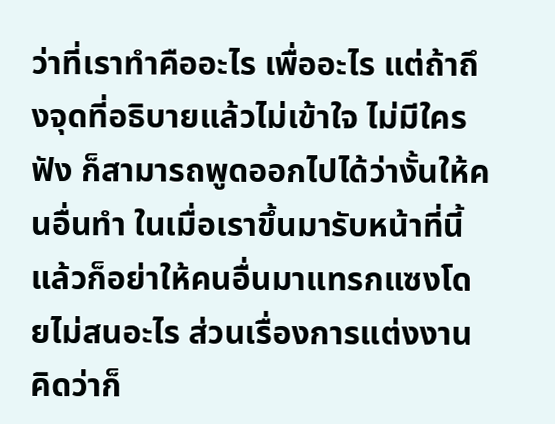ว่าที่เราทำคืออะไร เพื่ออะไร แต่ถ้าถึงจุดที่อธิบายแล้วไม่เข้าใจ ไม่มีใครฟัง ก็สามารถพูดออกไปได้ว่างั้นให้คนอื่นทำ ในเมื่อเราขึ้นมารับหน้าที่นี้แล้วก็อย่าให้คนอื่นมาแทรกแซงโดยไม่สนอะไร ส่วนเรื่องการแต่งงานคิดว่าก็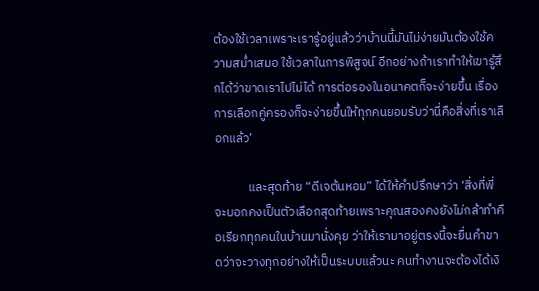ต้องใช้เวลาเพราะเรารู้อยู่แล้วว่าบ้านนี้มันไม่ง่ายมันต้องใช้ความสม่ำเสมอ ใช้เวลาในการพิสูจน์ อีกอย่างถ้าเราทำให้เขารู้สึกได้ว่าขาดเราไปไม่ได้ การต่อรองในอนาคตก็จะง่ายขึ้น เรื่องการเลือกคู่ครองก็จะง่ายขึ้นให้ทุกคนยอมรับว่านี่คือสิ่งที่เราเลือกแล้ว’

            และสุดท้าย “ดีเจต้นหอม” ได้ให้คำปรึกษาว่า ‘สิ่งที่พี่จะบอกคงเป็นตัวเลือกสุดท้ายเพราะคุณสองคงยังไม่กล้าทำคือเรียกทุกคนในบ้านมานั่งคุย ว่าให้เรามาอยู่ตรงนี้จะยื่นคำขาดว่าจะวางทุกอย่างให้เป็นระบบแล้วนะ คนทำงานจะต้องได้เงิ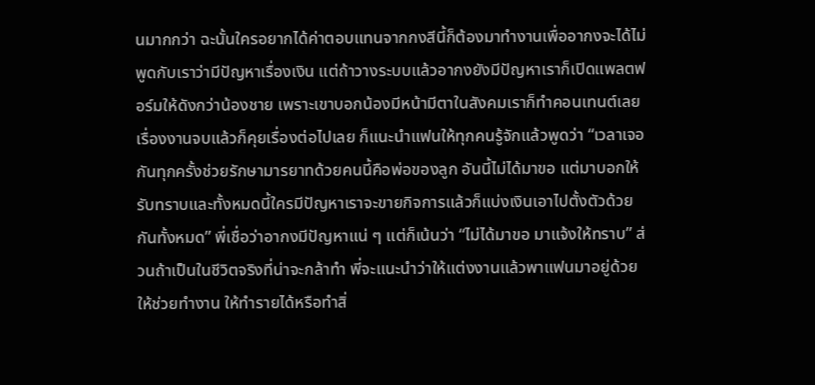นมากกว่า ฉะนั้นใครอยากได้ค่าตอบแทนจากกงสีนี้ก็ต้องมาทำงานเพื่ออากงจะได้ไม่พูดกับเราว่ามีปัญหาเรื่องเงิน แต่ถ้าวางระบบแล้วอากงยังมีปัญหาเราก็เปิดแพลตฟอร์มให้ดังกว่าน้องชาย เพราะเขาบอกน้องมีหน้ามีตาในสังคมเราก็ทำคอนเทนต์เลย เรื่องงานจบแล้วก็คุยเรื่องต่อไปเลย ก็แนะนำแฟนให้ทุกคนรู้จักแล้วพูดว่า “เวลาเจอกันทุกครั้งช่วยรักษามารยาทด้วยคนนี้คือพ่อของลูก อันนี้ไม่ได้มาขอ แต่มาบอกให้รับทราบและทั้งหมดนี้ใครมีปัญหาเราจะขายกิจการแล้วก็แบ่งเงินเอาไปตั้งตัวด้วยกันทั้งหมด” พี่เชื่อว่าอากงมีปัญหาแน่ ๆ แต่ก็เน้นว่า “ไม่ได้มาขอ มาแจ้งให้ทราบ” ส่วนถ้าเป็นในชีวิตจริงที่น่าจะกล้าทำ พี่จะแนะนำว่าให้แต่งงานแล้วพาแฟนมาอยู่ด้วย ให้ช่วยทำงาน ให้ทำรายได้หรือทำสิ่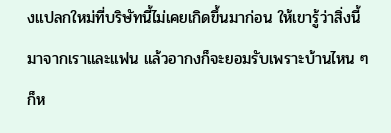งแปลกใหม่ที่บริษัทนี้ไม่เคยเกิดขึ้นมาก่อน ให้เขารู้ว่าสิ่งนี้มาจากเราและแฟน แล้วอากงก็จะยอมรับเพราะบ้านไหน ๆ ก็ห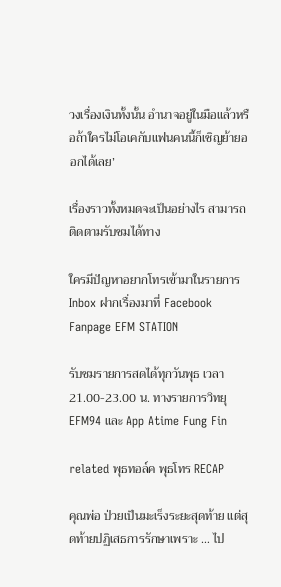วงเรื่องเงินทั้งนั้น อำนาจอยู่ในมือแล้วหรือถ้าใครไม่โอเคกับแฟนคนนี้ก็เชิญย้ายออกได้เลย’

เรื่องราวทั้งหมดจะเป็นอย่างไร สามารถติดตามรับชมได้ทาง

ใครมีปัญหาอยากโทรเข้ามาในรายการ Inbox ฝากเรื่องมาที่ Facebook Fanpage EFM STATION

รับชมรายการสดได้ทุกวันพุธ เวลา 21.00-23.00 น. ทางรายการวิทยุ EFM94 และ App Atime Fung Fin

related พุธทอล์ค พุธโทร RECAP

คุณพ่อ ป่วยเป็นมะเร็งระยะสุดท้าย แต่สุดท้ายปฏิเสธการรักษาเพราะ … ไป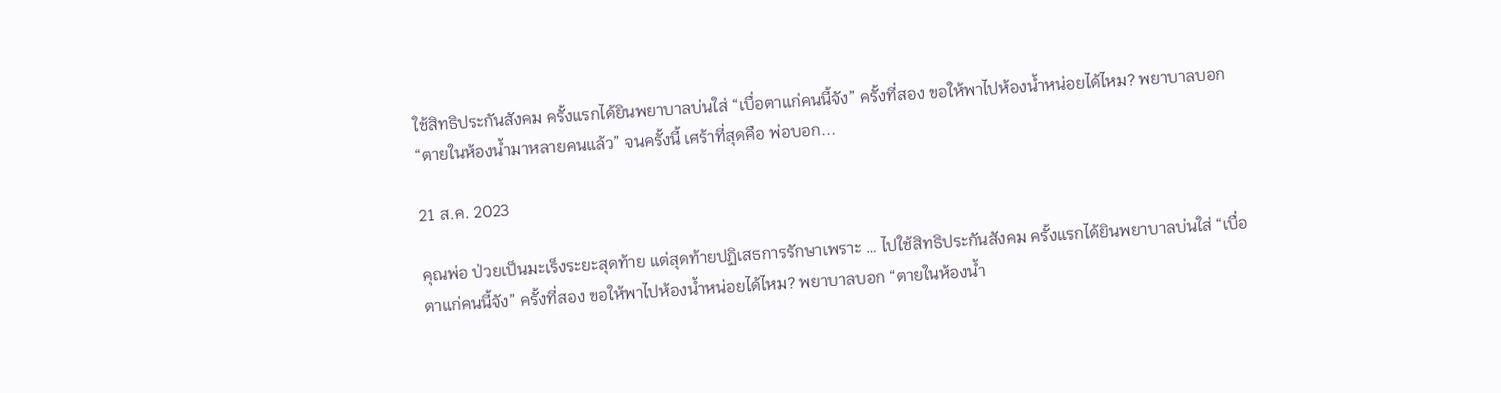ใช้สิทธิประกันสังคม ครั้งแรกได้ยินพยาบาลบ่นใส่ “เบื่อตาแก่คนนี้จัง” ครั้งที่สอง ขอให้พาไปห้องน้ำหน่อยได้ไหม? พยาบาลบอก “ตายในห้องน้ำมาหลายคนแล้ว” จนครั้งนี้ เศร้าที่สุดคือ พ่อบอก...

21 ส.ค. 2023

คุณพ่อ ป่วยเป็นมะเร็งระยะสุดท้าย แต่สุดท้ายปฏิเสธการรักษาเพราะ … ไปใช้สิทธิประกันสังคม ครั้งแรกได้ยินพยาบาลบ่นใส่ “เบื่อตาแก่คนนี้จัง” ครั้งที่สอง ขอให้พาไปห้องน้ำหน่อยได้ไหม? พยาบาลบอก “ตายในห้องน้ำ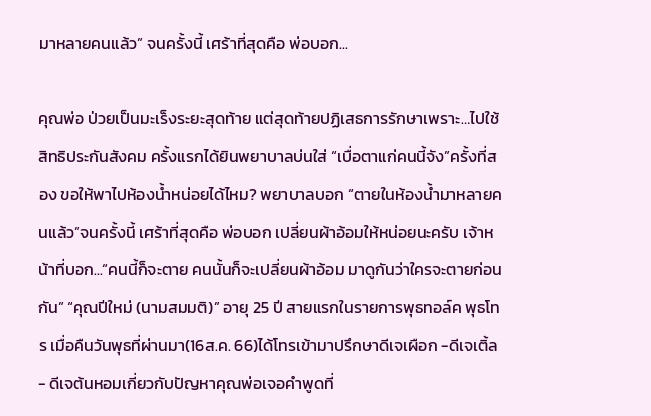มาหลายคนแล้ว” จนครั้งนี้ เศร้าที่สุดคือ พ่อบอก...

คุณพ่อ ป่วยเป็นมะเร็งระยะสุดท้าย แต่สุดท้ายปฏิเสธการรักษาเพราะ…ไปใช้สิทธิประกันสังคม ครั้งแรกได้ยินพยาบาลบ่นใส่ “เบื่อตาแก่คนนี้จัง”ครั้งที่สอง ขอให้พาไปห้องน้ำหน่อยได้ไหม? พยาบาลบอก “ตายในห้องน้ำมาหลายคนแล้ว”จนครั้งนี้ เศร้าที่สุดคือ พ่อบอก เปลี่ยนผ้าอ้อมให้หน่อยนะครับ เจ้าหน้าที่บอก...“คนนี้ก็จะตาย คนนั้นก็จะเปลี่ยนผ้าอ้อม มาดูกันว่าใครจะตายก่อนกัน” “คุณปีใหม่ (นามสมมติ)” อายุ 25 ปี สายแรกในรายการพุธทอล์ค พุธโทร เมื่อคืนวันพุธที่ผ่านมา(16ส.ค. 66)ได้โทรเข้ามาปรึกษาดีเจเผือก -ดีเจเติ้ล - ดีเจต้นหอมเกี่ยวกับปัญหาคุณพ่อเจอคำพูดที่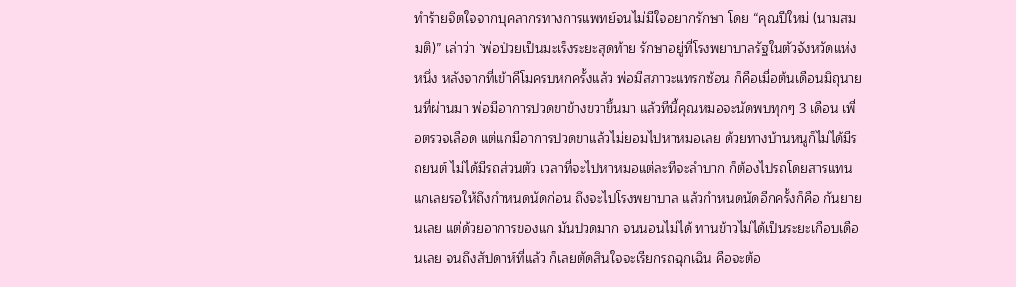ทำร้ายจิตใจจากบุคลากรทางการแพทย์จนไม่มีใจอยากรักษา โดย “คุณปีใหม่ (นามสมมติ)” เล่าว่า `พ่อป่วยเป็นมะเร็งระยะสุดท้าย รักษาอยู่ที่โรงพยาบาลรัฐในตัวจังหวัดแห่งหนึ่ง หลังจากที่เข้าคีโมครบหกครั้งแล้ว พ่อมีสภาวะแทรกซ้อน ก็คือเมื่อต้นเดือนมิถุนายนที่ผ่านมา พ่อมีอาการปวดขาข้างขวาขึ้นมา แล้วทีนี้คุณหมอจะนัดพบทุกๆ 3 เดือน เพื่อตรวจเลือด แต่แกมีอาการปวดขาแล้วไม่ยอมไปหาหมอเลย ด้วยทางบ้านหนูก็ไม่ได้มีรถยนต์ ไม่ได้มีรถส่วนตัว เวลาที่จะไปหาหมอแต่ละทีจะลำบาก ก็ต้องไปรถโดยสารแทน แกเลยรอให้ถึงกำหนดนัดก่อน ถึงจะไปโรงพยาบาล แล้วกำหนดนัดอีกครั้งก็คือ กันยายนเลย แต่ด้วยอาการของแก มันปวดมาก จนนอนไม่ได้ ทานข้าวไม่ได้เป็นระยะเกือบเดือนเลย จนถึงสัปดาห์ที่แล้ว ก็เลยตัดสินใจจะเรียกรถฉุกเฉิน คือจะต้อ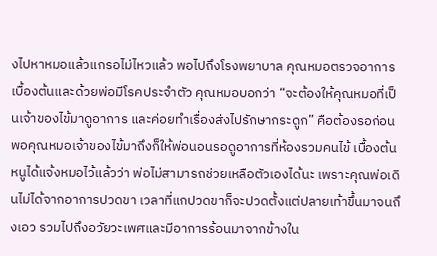งไปหาหมอแล้วแกรอไม่ไหวแล้ว พอไปถึงโรงพยาบาล คุณหมอตรวจอาการเบื้องต้นและด้วยพ่อมีโรคประจำตัว คุณหมอบอกว่า “จะต้องให้คุณหมอที่เป็นเจ้าของไข้มาดูอาการ และค่อยทำเรื่องส่งไปรักษากระดูก” คือต้องรอก่อน พอคุณหมอเจ้าของไข้มาถึงก็ให้พ่อนอนรอดูอาการที่ห้องรวมคนไข้ เบื้องต้นหนูได้แจ้งหมอไว้แล้วว่า พ่อไม่สามารถช่วยเหลือตัวเองได้นะ เพราะคุณพ่อเดินไม่ได้จากอาการปวดขา เวลาที่แกปวดขาก็จะปวดตั้งแต่ปลายเท้าขึ้นมาจนถึงเอว รวมไปถึงอวัยวะเพศและมีอาการร้อนมาจากข้างใน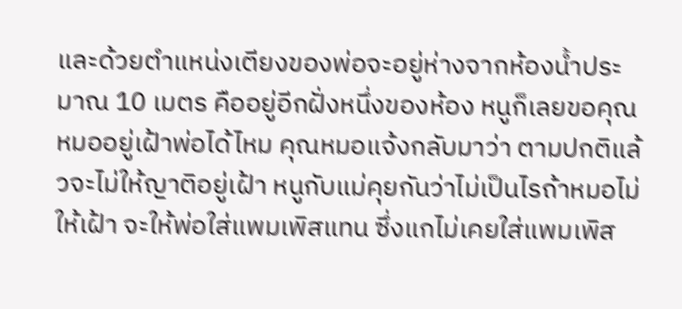และด้วยตำแหน่งเตียงของพ่อจะอยู่ห่างจากห้องน้ำประมาณ 10 เมตร คืออยู่อีกฝั่งหนึ่งของห้อง หนูก็เลยขอคุณหมออยู่เฝ้าพ่อได้ไหม คุณหมอแจ้งกลับมาว่า ตามปกติแล้วจะไม่ให้ญาติอยู่เฝ้า หนูกับแม่คุยกันว่าไม่เป็นไรถ้าหมอไม่ให้เฝ้า จะให้พ่อใส่แพมเพิสแทน ซึ่งแกไม่เคยใส่แพมเพิส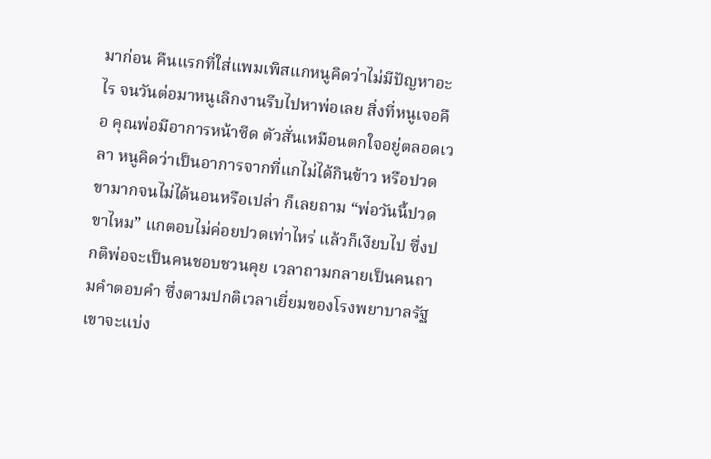มาก่อน คืนแรกที่ใส่แพมเพิสแกหนูคิดว่าไม่มีปัญหาอะไร จนวันต่อมาหนูเลิกงานรีบไปหาพ่อเลย สิ่งที่หนูเจอคือ คุณพ่อมีอาการหน้าซีด ตัวสั่นเหมือนตกใจอยู่ตลอดเวลา หนูคิดว่าเป็นอาการจากที่แกไม่ได้กินข้าว หรือปวดขามากจนไม่ได้นอนหรือเปล่า ก็เลยถาม “พ่อวันนี้ปวดขาไหม” แกตอบไม่ค่อยปวดเท่าไหร่ แล้วก็เงียบไป ซึ่งปกติพ่อจะเป็นคนชอบชวนคุย เวลาถามกลายเป็นคนถามคำตอบคำ ซึ่งตามปกติเวลาเยี่ยมของโรงพยาบาลรัฐ เขาจะแบ่ง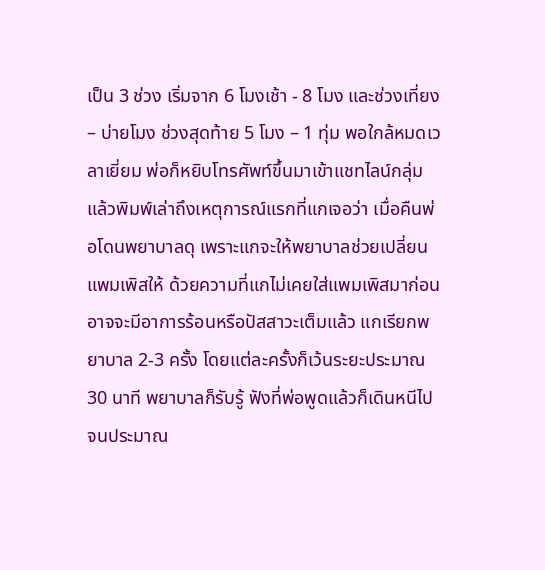เป็น 3 ช่วง เริ่มจาก 6 โมงเช้า - 8 โมง และช่วงเที่ยง – บ่ายโมง ช่วงสุดท้าย 5 โมง – 1 ทุ่ม พอใกล้หมดเวลาเยี่ยม พ่อก็หยิบโทรศัพท์ขึ้นมาเข้าแชทไลน์กลุ่ม แล้วพิมพ์เล่าถึงเหตุการณ์แรกที่แกเจอว่า เมื่อคืนพ่อโดนพยาบาลดุ เพราะแกจะให้พยาบาลช่วยเปลี่ยนแพมเพิสให้ ด้วยความที่แกไม่เคยใส่แพมเพิสมาก่อน อาจจะมีอาการร้อนหรือปัสสาวะเต็มแล้ว แกเรียกพยาบาล 2-3 ครั้ง โดยแต่ละครั้งก็เว้นระยะประมาณ 30 นาที พยาบาลก็รับรู้ ฟังที่พ่อพูดแล้วก็เดินหนีไป จนประมาณ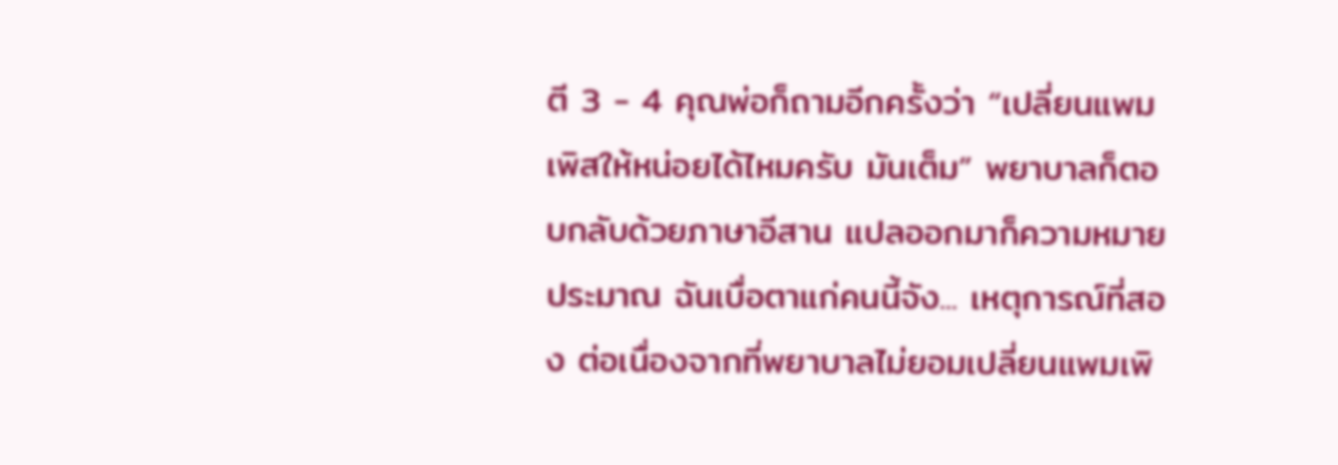ตี 3 - 4 คุณพ่อก็ถามอีกครั้งว่า “เปลี่ยนแพมเพิสให้หน่อยได้ไหมครับ มันเต็ม” พยาบาลก็ตอบกลับด้วยภาษาอีสาน แปลออกมาก็ความหมายประมาณ ฉันเบื่อตาแก่คนนี้จัง... เหตุการณ์ที่สอง ต่อเนื่องจากที่พยาบาลไม่ยอมเปลี่ยนแพมเพิ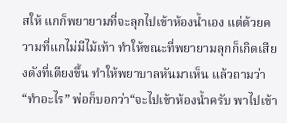สให้ แกก็พยายามที่จะลุกไปเข้าห้องน้ำเอง แต่ด้วยความที่แกไม่มีไม้เท้า ทำให้ขณะที่พยายามลุกก็เกิดเสียงดังที่เตียงขึ้น ทำให้พยาบาลหันมาเห็น แล้วถามว่า “ทำอะไร” พ่อก็บอกว่า“จะไปเข้าห้องน้ำครับ พาไปเข้า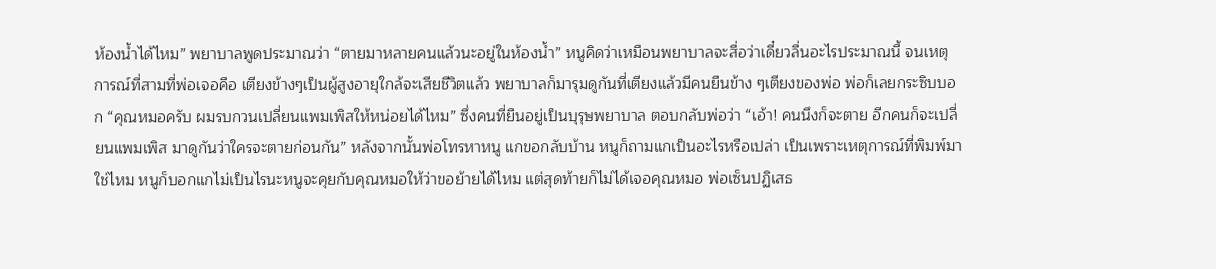ห้องน้ำได้ไหม” พยาบาลพูดประมาณว่า “ตายมาหลายคนแล้วนะอยู่ในห้องน้ำ” หนูคิดว่าเหมือนพยาบาลจะสื่อว่าเดี๋ยวลื่นอะไรประมาณนี้ จนเหตุการณ์ที่สามที่พ่อเจอคือ เตียงข้างๆเป็นผู้สูงอายุใกล้จะเสียชีวิตแล้ว พยาบาลก็มารุมดูกันที่เตียงแล้วมีคนยืนข้าง ๆเตียงของพ่อ พ่อก็เลยกระซิบบอก “คุณหมอครับ ผมรบกวนเปลี่ยนแพมเพิสให้หน่อยได้ไหม” ซึ่งคนที่ยืนอยู่เป็นบุรุษพยาบาล ตอบกลับพ่อว่า “เอ้า! คนนึงก็จะตาย อีกคนก็จะเปลี่ยนแพมเพิส มาดูกันว่าใครจะตายก่อนกัน” หลังจากนั้นพ่อโทรหาหนู แกขอกลับบ้าน หนูก็ถามแกเป็นอะไรหรือเปล่า เป็นเพราะเหตุการณ์ที่พิมพ์มาใช่ไหม หนูก็บอกแกไม่เป็นไรนะหนูจะคุยกับคุณหมอให้ว่าขอย้ายได้ไหม แต่สุดท้ายก็ไม่ได้เจอคุณหมอ พ่อเซ็นปฏิเสธ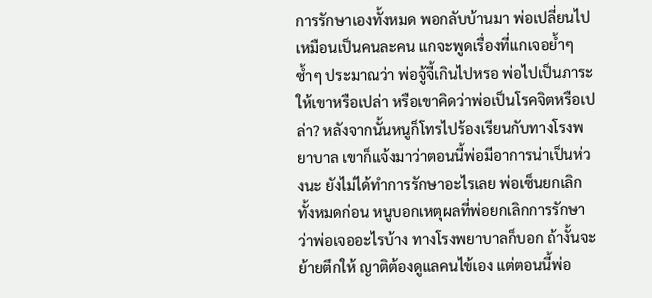การรักษาเองทั้งหมด พอกลับบ้านมา พ่อเปลี่ยนไปเหมือนเป็นคนละคน แกจะพูดเรื่องที่แกเจอย้ำๆ ซ้ำๆ ประมาณว่า พ่อจู้จี้เกินไปหรอ พ่อไปเป็นภาระให้เขาหรือเปล่า หรือเขาคิดว่าพ่อเป็นโรคจิตหรือเปล่า? หลังจากนั้นหนูก็โทรไปร้องเรียนกับทางโรงพยาบาล เขาก็แจ้งมาว่าตอนนี้พ่อมีอาการน่าเป็นห่วงนะ ยังไม่ได้ทำการรักษาอะไรเลย พ่อเซ็นยกเลิกทั้งหมดก่อน หนูบอกเหตุผลที่พ่อยกเลิกการรักษาว่าพ่อเจออะไรบ้าง ทางโรงพยาบาลก็บอก ถ้างั้นจะย้ายตึกให้ ญาติต้องดูแลคนไข้เอง แต่ตอนนี้พ่อ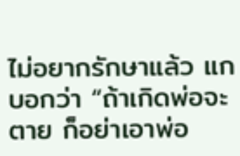ไม่อยากรักษาแล้ว แกบอกว่า “ถ้าเกิดพ่อจะตาย ก็อย่าเอาพ่อ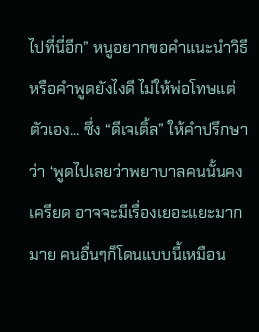ไปที่นี่อีก” หนูอยากขอคำแนะนำวิธีหรือคำพูดยังไงดี ไม่ให้พ่อโทษแต่ตัวเอง... ซึ่ง “ดีเจเติ้ล” ให้คำปรึกษาว่า ‘พูดไปเลยว่าพยาบาลคนนั้นคงเครียด อาจจะมีเรื่องเยอะแยะมากมาย คนอื่นๆก็โดนแบบนี้เหมือน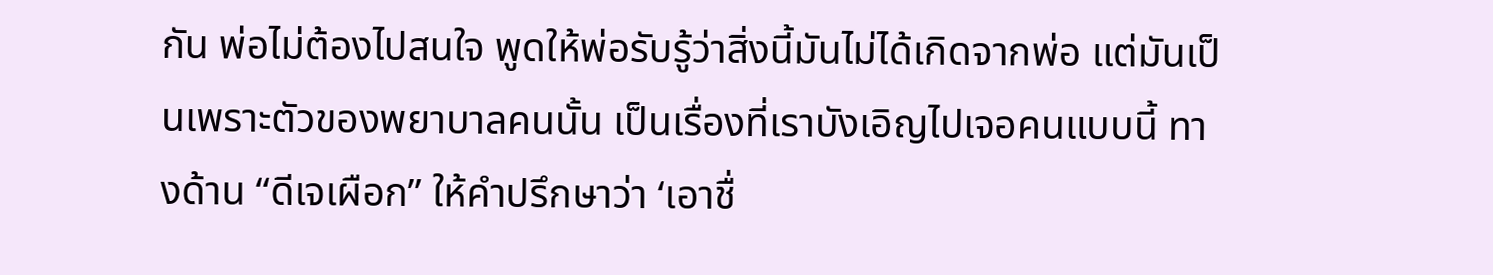กัน พ่อไม่ต้องไปสนใจ พูดให้พ่อรับรู้ว่าสิ่งนี้มันไม่ได้เกิดจากพ่อ แต่มันเป็นเพราะตัวของพยาบาลคนนั้น เป็นเรื่องที่เราบังเอิญไปเจอคนแบบนี้ ทางด้าน “ดีเจเผือก” ให้คำปรึกษาว่า ‘เอาชื่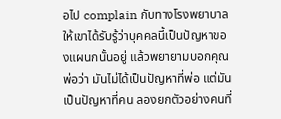อไป complain กับทางโรงพยาบาล ให้เขาได้รับรู้ว่าบุคคลนี้เป็นปัญหาของแผนกนั้นอยู่ แล้วพยายามบอกคุณพ่อว่า มันไม่ได้เป็นปัญหาที่พ่อ แต่มันเป็นปัญหาที่คน ลองยกตัวอย่างคนที่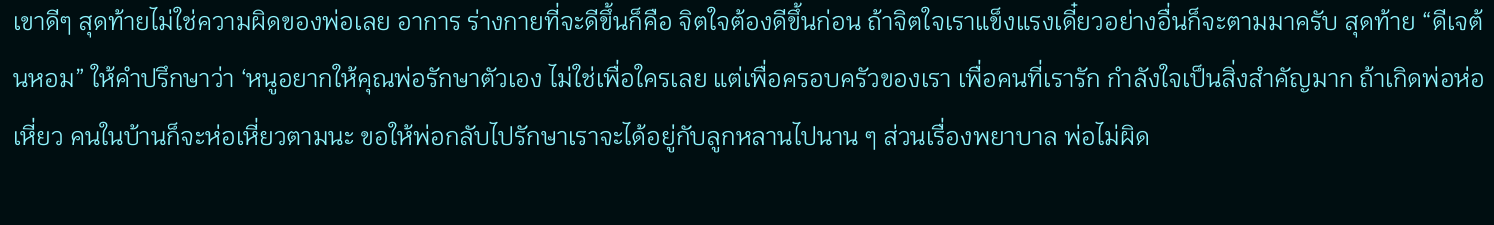เขาดีๆ สุดท้ายไม่ใช่ความผิดของพ่อเลย อาการ ร่างกายที่จะดีขึ้นก็คือ จิตใจต้องดีขึ้นก่อน ถ้าจิตใจเราแข็งแรงเดี๋ยวอย่างอื่นก็จะตามมาครับ สุดท้าย “ดีเจต้นหอม” ให้คำปรึกษาว่า ‘หนูอยากให้คุณพ่อรักษาตัวเอง ไม่ใช่เพื่อใครเลย แต่เพื่อครอบครัวของเรา เพื่อคนที่เรารัก กำลังใจเป็นสิ่งสำคัญมาก ถ้าเกิดพ่อห่อเหี่ยว คนในบ้านก็จะห่อเหี่ยวตามนะ ขอให้พ่อกลับไปรักษาเราจะได้อยู่กับลูกหลานไปนาน ๆ ส่วนเรื่องพยาบาล พ่อไม่ผิด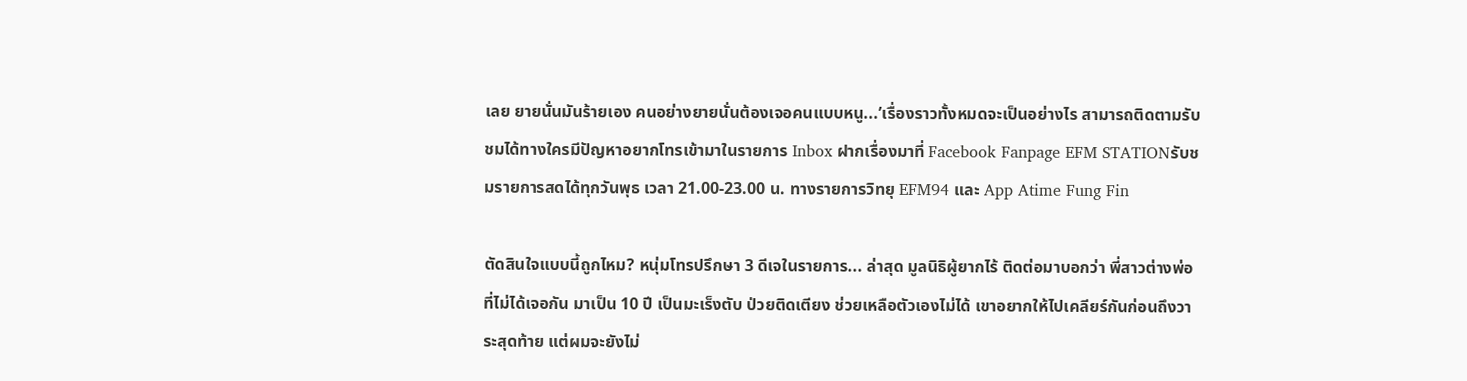เลย ยายนั่นมันร้ายเอง คนอย่างยายนั่นต้องเจอคนแบบหนู...’เรื่องราวทั้งหมดจะเป็นอย่างไร สามารถติดตามรับชมได้ทางใครมีปัญหาอยากโทรเข้ามาในรายการ Inbox ฝากเรื่องมาที่ Facebook Fanpage EFM STATIONรับชมรายการสดได้ทุกวันพุธ เวลา 21.00-23.00 น. ทางรายการวิทยุ EFM94 และ App Atime Fung Fin

ตัดสินใจแบบนี้ถูกไหม? หนุ่มโทรปรึกษา 3 ดีเจในรายการ... ล่าสุด มูลนิธิผู้ยากไร้ ติดต่อมาบอกว่า พี่สาวต่างพ่อที่ไม่ได้เจอกัน มาเป็น 10 ปี เป็นมะเร็งตับ ป่วยติดเตียง ช่วยเหลือตัวเองไม่ได้ เขาอยากให้ไปเคลียร์กันก่อนถึงวาระสุดท้าย แต่ผมจะยังไม่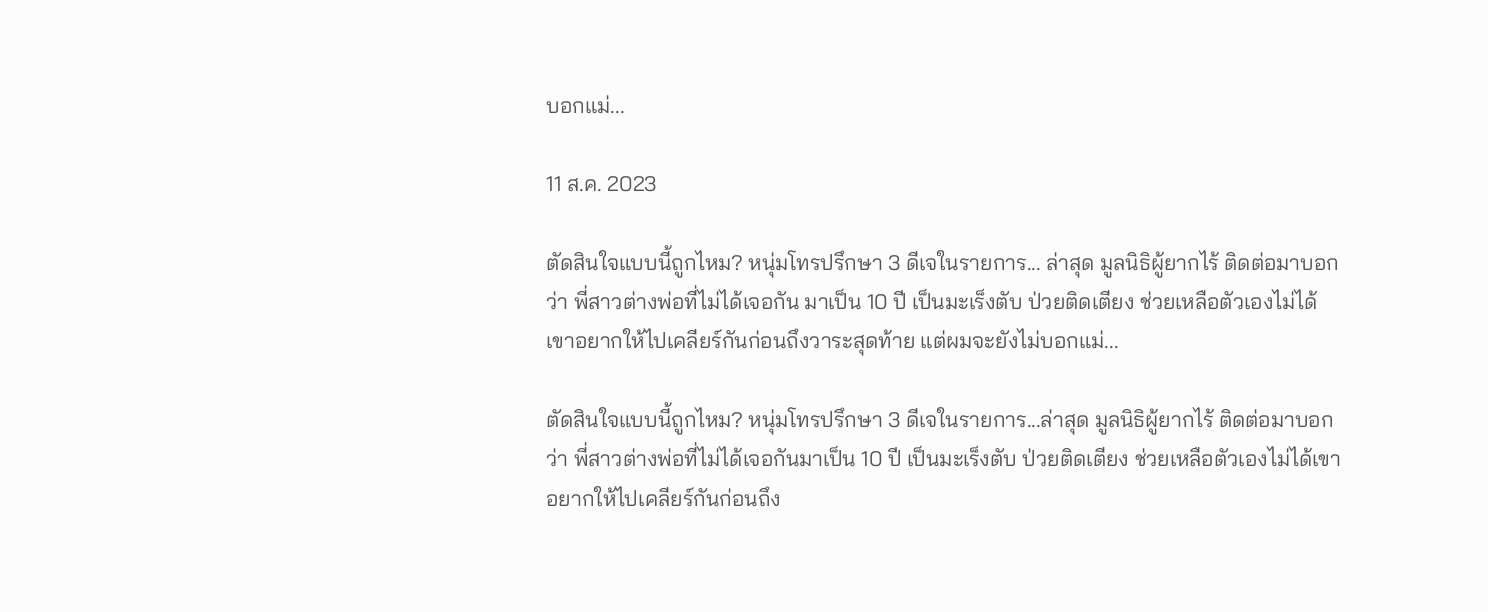บอกแม่...

11 ส.ค. 2023

ตัดสินใจแบบนี้ถูกไหม? หนุ่มโทรปรึกษา 3 ดีเจในรายการ... ล่าสุด มูลนิธิผู้ยากไร้ ติดต่อมาบอกว่า พี่สาวต่างพ่อที่ไม่ได้เจอกัน มาเป็น 10 ปี เป็นมะเร็งตับ ป่วยติดเตียง ช่วยเหลือตัวเองไม่ได้ เขาอยากให้ไปเคลียร์กันก่อนถึงวาระสุดท้าย แต่ผมจะยังไม่บอกแม่...

ตัดสินใจแบบนี้ถูกไหม? หนุ่มโทรปรึกษา 3 ดีเจในรายการ...ล่าสุด มูลนิธิผู้ยากไร้ ติดต่อมาบอกว่า พี่สาวต่างพ่อที่ไม่ได้เจอกันมาเป็น 10 ปี เป็นมะเร็งตับ ป่วยติดเตียง ช่วยเหลือตัวเองไม่ได้เขาอยากให้ไปเคลียร์กันก่อนถึง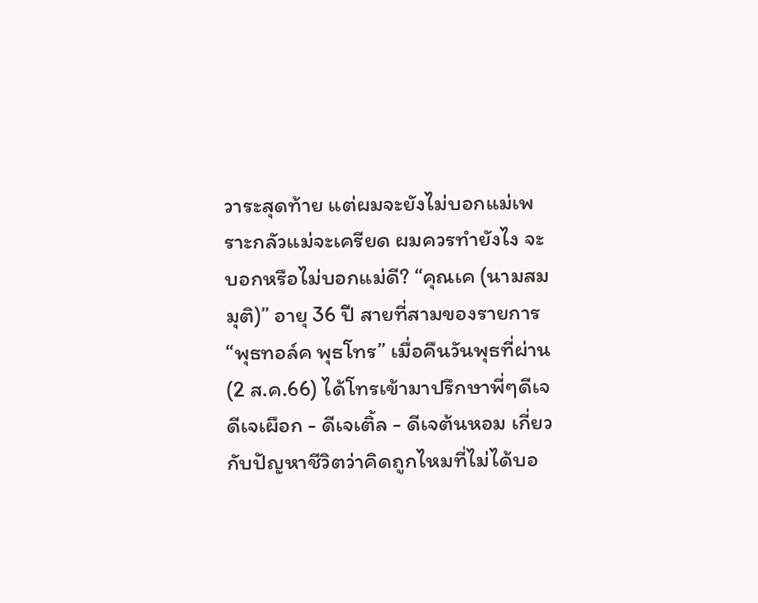วาระสุดท้าย แต่ผมจะยังไม่บอกแม่เพราะกลัวแม่จะเครียด ผมควรทำยังไง จะบอกหรือไม่บอกแม่ดี? “คุณเค (นามสมมุติ)” อายุ 36 ปี สายที่สามของรายการ “พุธทอล์ค พุธโทร” เมื่อคืนวันพุธที่ผ่าน (2 ส.ค.66) ได้โทรเข้ามาปรึกษาพี่ๆดีเจ ดีเจเผือก - ดีเจเติ้ล - ดีเจต้นหอม เกี่ยวกับปัญหาชีวิตว่าคิดถูกไหมที่ไม่ได้บอ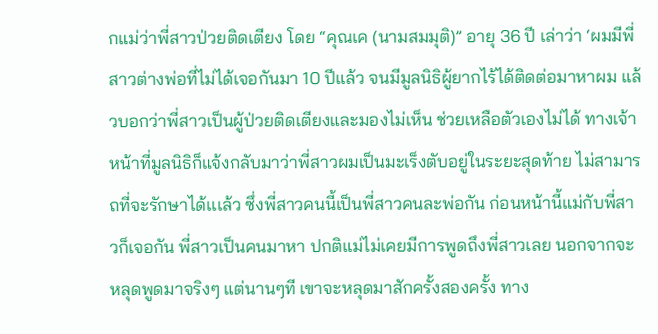กแม่ว่าพี่สาวป่วยติดเตียง โดย “คุณเค (นามสมมุติ)” อายุ 36 ปี เล่าว่า ‘ผมมีพี่สาวต่างพ่อที่ไม่ได้เจอกันมา 10 ปีแล้ว จนมีมูลนิธิผู้ยากไร้ได้ติดต่อมาหาผม แล้วบอกว่าพี่สาวเป็นผู้ป่วยติดเตียงและมองไม่เห็น ช่วยเหลือตัวเองไม่ได้ ทางเจ้าหน้าที่มูลนิธิก็แจ้งกลับมาว่าพี่สาวผมเป็นมะเร็งตับอยู่ในระยะสุดท้าย ไม่สามารถที่จะรักษาได้เเเล้ว ซึ่งพี่สาวคนนี้เป็นพี่สาวคนละพ่อกัน ก่อนหน้านี้แม่กับพี่สาวก็เจอกัน พี่สาวเป็นคนมาหา ปกติแม่ไม่เคยมีการพูดถึงพี่สาวเลย นอกจากจะหลุดพูดมาจริงๆ แต่นานๆที เขาจะหลุดมาสักครั้งสองครั้ง ทาง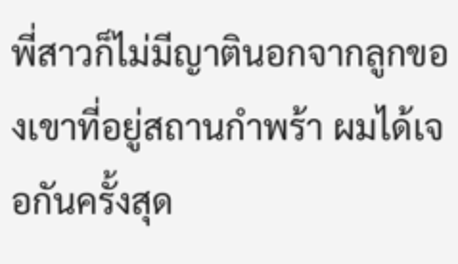พี่สาวก็ไม่มีญาตินอกจากลูกของเขาที่อยู่สถานกำพร้า ผมได้เจอกันครั้งสุด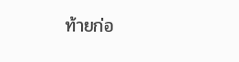ท้ายก่อ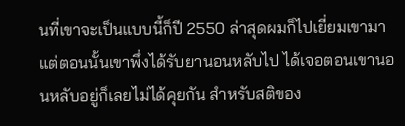นที่เขาจะเป็นแบบนี้ก็ปี 2550 ล่าสุดผมก็ไปเยี่ยมเขามาแต่ตอนนั้นเขาพึ่งได้รับยานอนหลับไป ได้เจอตอนเขานอนหลับอยู่ก็เลยไม่ได้คุยกัน สำหรับสติของ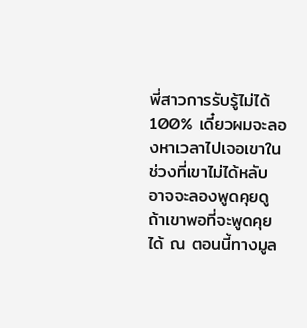พี่สาวการรับรู้ไม่ได้ 100% เดี๋ยวผมจะลองหาเวลาไปเจอเขาในช่วงที่เขาไม่ได้หลับ อาจจะลองพูดคุยดูถ้าเขาพอที่จะพูดคุยได้ ณ ตอนนี้ทางมูล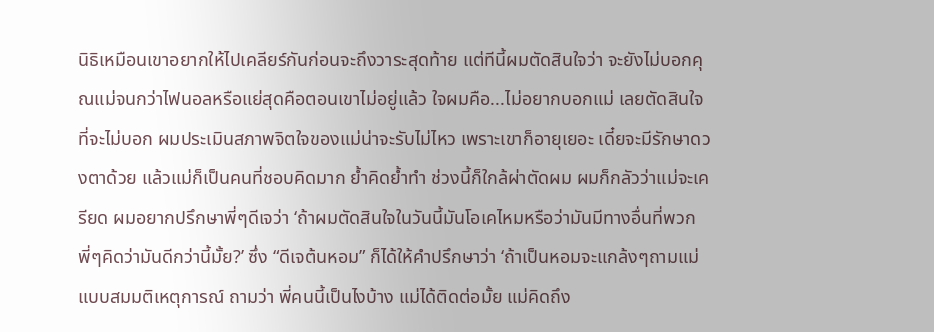นิธิเหมือนเขาอยากให้ไปเคลียร์กันก่อนจะถึงวาระสุดท้าย แต่ทีนี้ผมตัดสินใจว่า จะยังไม่บอกคุณแม่จนกว่าไฟนอลหรือแย่สุดคือตอนเขาไม่อยู่เเล้ว ใจผมคือ...ไม่อยากบอกแม่ เลยตัดสินใจที่จะไม่บอก ผมประเมินสภาพจิตใจของแม่น่าจะรับไม่ไหว เพราะเขาก็อายุเยอะ เดี๋ยจะมีรักษาดวงตาด้วย แล้วแม่ก็เป็นคนที่ชอบคิดมาก ย้ำคิดย้ำทำ ช่วงนี้ก็ใกล้ผ่าตัดผม ผมก็กลัวว่าแม่จะเครียด ผมอยากปรึกษาพี่ๆดีเจว่า ‘ถ้าผมตัดสินใจในวันนี้มันโอเคไหมหรือว่ามันมีทางอื่นที่พวกพี่ๆคิดว่ามันดีกว่านี้มั้ย?’ ซึ่ง “ดีเจต้นหอม” ก็ได้ให้คำปรึกษาว่า ‘ถ้าเป็นหอมจะแกล้งๆถามแม่แบบสมมติเหตุการณ์ ถามว่า พี่คนนี้เป็นไงบ้าง แม่ได้ติดต่อมั้ย แม่คิดถึง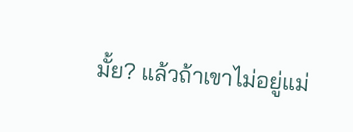มั้ย? แล้วถ้าเขาไม่อยู่แม่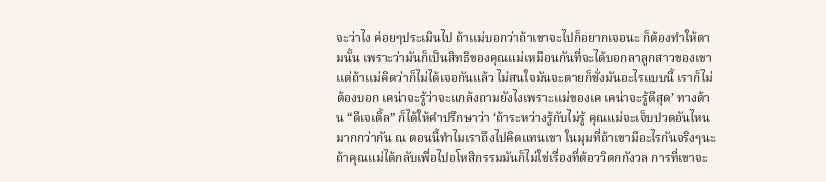จะว่าไง ค่อยๆประเมินไป ถ้าเเม่บอกว่าถ้าเขาจะไปก็อยากเจอนะ ก็ต้องทำให้ตามนั้น เพราะว่ามันก็เป็นสิทธิของคุณแม่เหมือนกันที่จะได้บอกลาลูกสาวของเขา เเต่ถ้าเเม่คิดว่าก็ไม่ได้เจอกันแล้ว ไม่สนใจมันจะตายก็ชั่งมันอะไรแบบนี้ เราก็ไม่ต้องบอก เคน่าจะรู้ว่าจะแกล้งถามยังไงเพราะเเม่ของเค เคน่าจะรู้ดีสุด’ ทางด้าน “ดีเจเติ้ล” ก็ได้ให้คำปรึกษาว่า ‘ถ้าระหว่างรู้กับไม่รู้ คุณแม่จะเจ็บปวดอันไหนมากกว่ากัน ณ ตอนนี้ทำไมเราถึงไปคิดแทนเขา ในมุมที่ถ้าเขามีอะไรกันจริงๆนะ ถ้าคุณแม่ได้กลับเพื่อไปอโหสิกรรมมันก็ไม่ใช่เรื่องที่ต้อววิตกกังวล การที่เขาจะ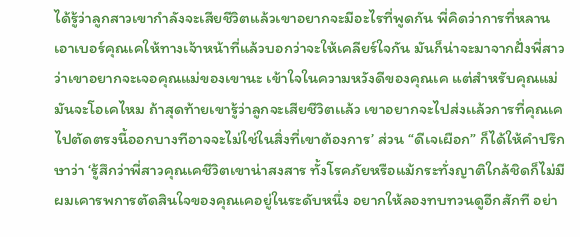ได้รู้ว่าลูกสาวเขากำลังจะเสียชีวิตแล้วเขาอยากจะมีอะไรที่พูดกัน พี่คิดว่าการที่หลานเอาเบอร์คุณเคให้ทางเจ้าหน้าที่แล้วบอกว่าจะให้เคลียร์ใจกัน มันก็น่าจะมาจากฝั่งพี่สาวว่าเขาอยากจะเจอคุณแม่ของเขานะ เข้าใจในความหวังดีของคุณเค แต่สำหรับคุณแม่มันจะโอเคไหม ถ้าสุดท้ายเขารู้ว่าลูกจะเสียชีวิตเเล้ว เขาอยากจะไปส่งเเล้วการที่คุณเคไปตัดตรงนี้ออกบางทีอาจจะไม่ใช่ในสิ่งที่เขาต้องการ’ ส่วน “ดีเจเผือก” ก็ได้ให้คำปรึกษาว่า ‘รู้สึกว่าพี่สาวคุณเคชีวิตเขาน่าสงสาร ทั้งโรคภัยหรือแม้กระทั่งญาติใกล้ชิดก็ไม่มี ผมเคารพการตัดสินใจของคุณเคอยู่ในระดับหนึ่ง อยากให้ลองทบทวนดูอีกสักที อย่า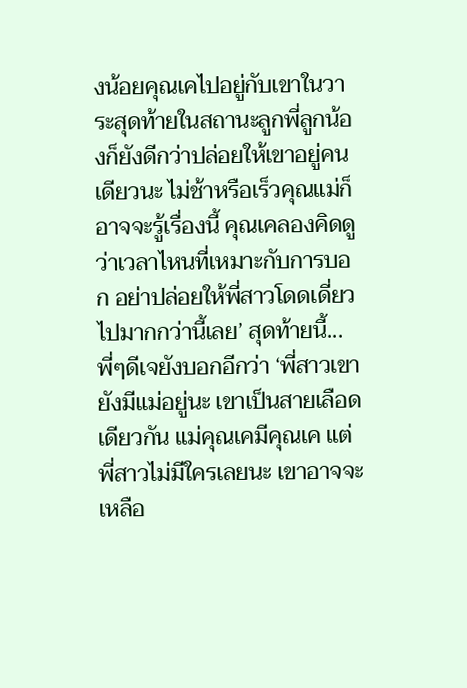งน้อยคุณเคไปอยู่กับเขาในวาระสุดท้ายในสถานะลูกพี่ลูกน้องก็ยังดีกว่าปล่อยให้เขาอยู่คนเดียวนะ ไม่ช้าหรือเร็วคุณแม่ก็อาจจะรู้เรื่องนี้ คุณเคลองคิดดูว่าเวลาไหนที่เหมาะกับการบอก อย่าปล่อยให้พี่สาวโดดเดี่ยวไปมากกว่านี้เลย’ สุดท้ายนี้...พี่ๆดีเจยังบอกอีกว่า ‘พี่สาวเขายังมีแม่อยู่นะ เขาเป็นสายเลือดเดียวกัน แม่คุณเคมีคุณเค แต่พี่สาวไม่มีใครเลยนะ เขาอาจจะเหลือ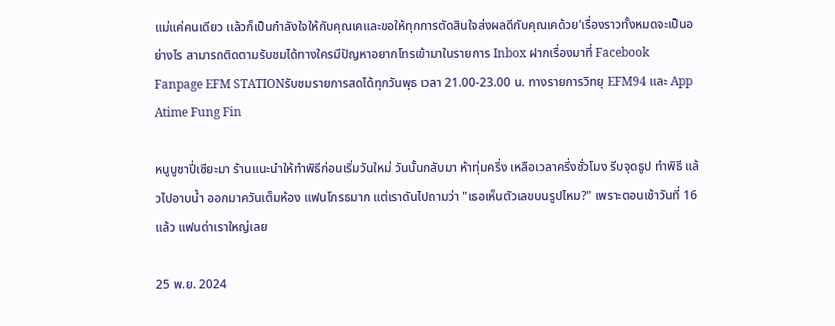แม่แค่คนเดียว เเล้วก็เป็นกำลังใจให้กับคุณเคและขอให้ทุกการตัดสินใจส่งผลดีกับคุณเคด้วย’เรื่องราวทั้งหมดจะเป็นอย่างไร สามารถติดตามรับชมได้ทางใครมีปัญหาอยากโทรเข้ามาในรายการ Inbox ฝากเรื่องมาที่ Facebook Fanpage EFM STATIONรับชมรายการสดได้ทุกวันพุธ เวลา 21.00-23.00 น. ทางรายการวิทยุ EFM94 และ App Atime Fung Fin

หนูบูชาปี่เซียะมา ร้านแนะนำให้ทำพิธีก่อนเริ่มวันใหม่ วันนั้นกลับมา ห้าทุ่มครึ่ง เหลือเวลาครึ่งชั่วโมง รีบจุดธูป ทำพิธี แล้วไปอาบน้ำ ออกมาควันเต็มห้อง แฟนโกรธมาก แต่เราดันไปถามว่า "เธอเห็นตัวเลขบนรูปไหม?" เพราะตอนเช้าวันที่ 16 แล้ว แฟนด่าเราใหญ่เลย

25 พ.ย. 2024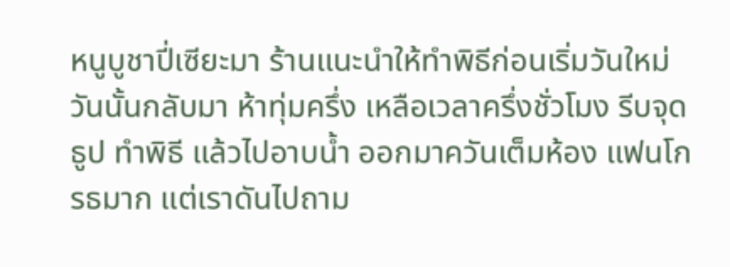หนูบูชาปี่เซียะมา ร้านแนะนำให้ทำพิธีก่อนเริ่มวันใหม่ วันนั้นกลับมา ห้าทุ่มครึ่ง เหลือเวลาครึ่งชั่วโมง รีบจุดธูป ทำพิธี แล้วไปอาบน้ำ ออกมาควันเต็มห้อง แฟนโกรธมาก แต่เราดันไปถาม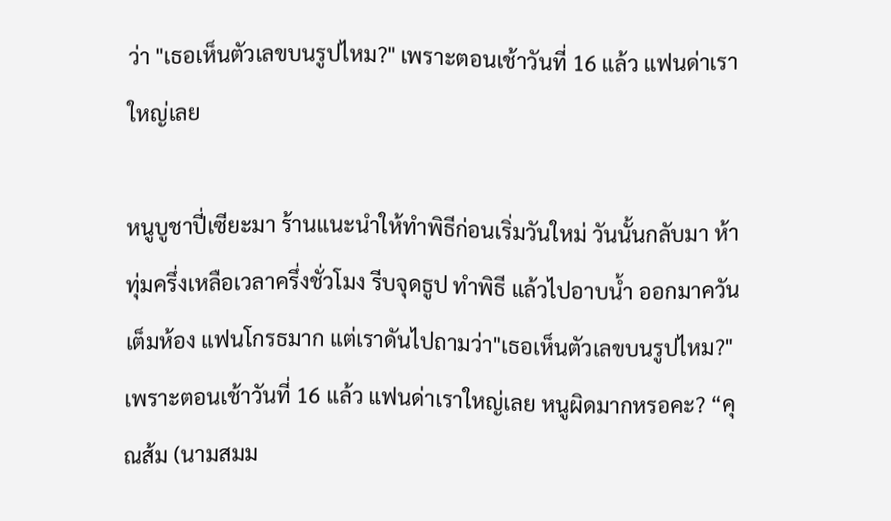ว่า "เธอเห็นตัวเลขบนรูปไหม?" เพราะตอนเช้าวันที่ 16 แล้ว แฟนด่าเราใหญ่เลย

หนูบูชาปี่เซียะมา ร้านแนะนำให้ทำพิธีก่อนเริ่มวันใหม่ วันนั้นกลับมา ห้าทุ่มครึ่งเหลือเวลาครึ่งชั่วโมง รีบจุดธูป ทำพิธี แล้วไปอาบน้ำ ออกมาควันเต็มห้อง แฟนโกรธมาก แต่เราดันไปถามว่า"เธอเห็นตัวเลขบนรูปไหม?" เพราะตอนเช้าวันที่ 16 แล้ว แฟนด่าเราใหญ่เลย หนูผิดมากหรอคะ? “คุณส้ม (นามสมม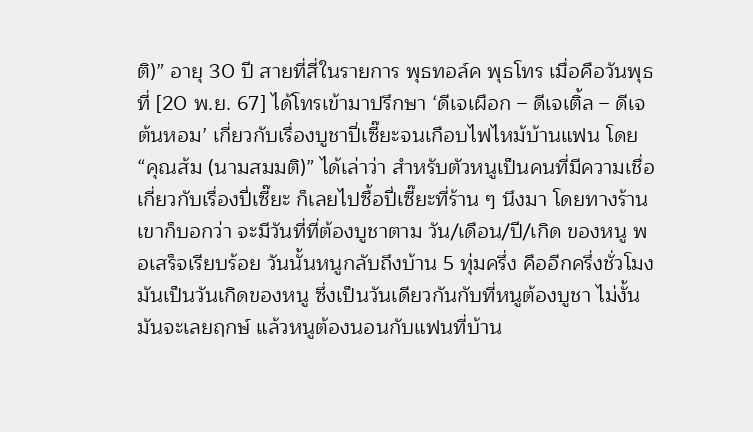ติ)” อายุ 30 ปี สายที่สี่ในรายการ พุธทอล์ค พุธโทร เมื่อคือวันพุธที่ [20 พ.ย. 67] ได้โทรเข้ามาปรึกษา ‘ดีเจเผือก – ดีเจเติ้ล – ดีเจต้นหอม’ เกี่ยวกับเรื่องบูชาปี่เซี๊ยะจนเกือบไฟไหม้บ้านแฟน โดย “คุณส้ม (นามสมมติ)” ได้เล่าว่า สำหรับตัวหนูเป็นคนที่มีความเชื่อเกี่ยวกับเรื่องปี่เซี๊ยะ ก็เลยไปซื้อปี่เซี๊ยะที่ร้าน ๆ นึงมา โดยทางร้านเขาก็บอกว่า จะมีวันที่ที่ต้องบูชาตาม วัน/เดือน/ปี/เกิด ของหนู พอเสร็จเรียบร้อย วันนั้นหนูกลับถึงบ้าน 5 ทุ่มครึ่ง คืออีกครึ่งชั่วโมง มันเป็นวันเกิดของหนู ซึ่งเป็นวันเดียวกันกับที่หนูต้องบูชา ไม่งั้นมันจะเลยฤกษ์ แล้วหนูต้องนอนกับแฟนที่บ้าน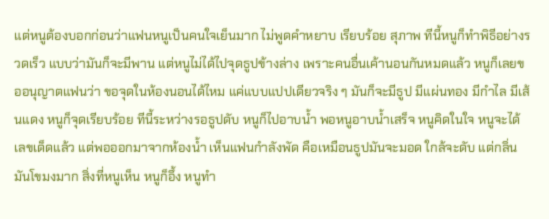แต่หนูต้องบอกก่อนว่าแฟนหนูเป็นคนใจเย็นมาก ไม่พูดคำหยาบ เรียบร้อย สุภาพ ทีนี้หนูก็ทำพิธีอย่างรวดเร็ว แบบว่ามันก็จะมีพาน แต่หนูไม่ได้ไปจุดธูปข้างล่าง เพราะคนอื่นเค้านอนกันหมดแล้ว หนูก็เลยขออนุญาตแฟนว่า ขอจุดในห้องนอนได้ไหม แค่แบบแปปเดียวจริง ๆ มันก็จะมีธูป มีแผ่นทอง มีกำไล มีเส้นแดง หนูก็จุดเรียบร้อย ทีนี้ระหว่างรอธูปดับ หนูก็ไปอาบน้ำ พอหนูอาบน้ำเสร็จ หนูคิดในใจ หนูจะได้เลขเด็ดแล้ว แต่พอออกมาจากห้องน้ำ เห็นแฟนกำลังพัด คือเหมือนธูปมันจะมอด ใกล้จะดับ แต่กลิ่นมันโขมงมาก สิ่งที่หนูเห็น หนูก็อึ้ง หนูทำ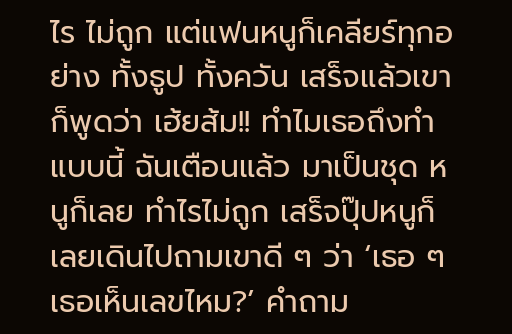ไร ไม่ถูก แต่แฟนหนูก็เคลียร์ทุกอย่าง ทั้งธูป ทั้งควัน เสร็จแล้วเขาก็พูดว่า เฮ้ยส้ม!! ทำไมเธอถึงทำแบบนี้ ฉันเตือนแล้ว มาเป็นชุด หนูก็เลย ทำไรไม่ถูก เสร็จปุ๊ปหนูก็เลยเดินไปถามเขาดี ๆ ว่า ‘เธอ ๆ เธอเห็นเลขไหม?’ คำถาม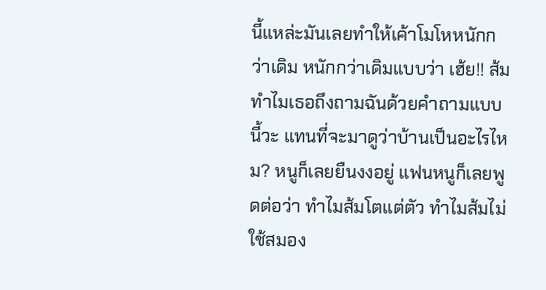นี้แหล่ะมันเลยทำให้เค้าโมโหหนักกว่าเดิม หนักกว่าเดิมแบบว่า เฮ้ย!! ส้มทำไมเธอถึงถามฉันด้วยคำถามแบบนี้วะ แทนที่จะมาดูว่าบ้านเป็นอะไรไหม? หนูก็เลยยืนงงอยู่ แฟนหนูก็เลยพูดต่อว่า ทำไมส้มโตแต่ตัว ทำไมส้มไม่ใช้สมอง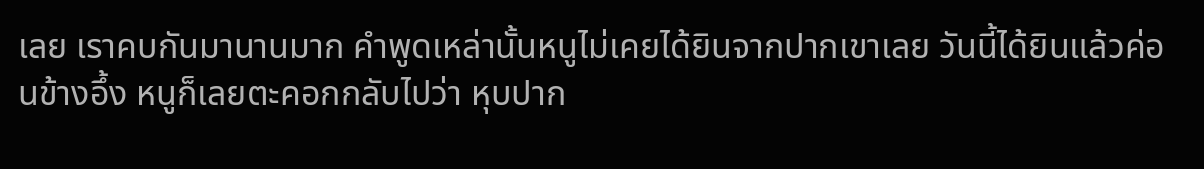เลย เราคบกันมานานมาก คำพูดเหล่านั้นหนูไม่เคยได้ยินจากปากเขาเลย วันนี้ได้ยินแล้วค่อนข้างอึ้ง หนูก็เลยตะคอกกลับไปว่า หุบปาก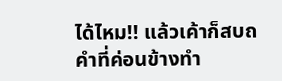ได้ไหม!! แล้วเค้าก็สบถคำที่ค่อนข้างทำ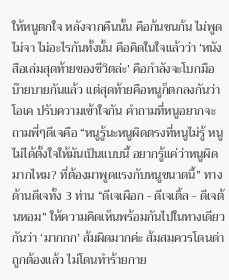ให้หนูตกใจ หลังจากคืนนั้น คือก้นชนก้น ไม่พูดไม่จา ไม่อะไรกันทั้งนั้น คือคิดในใจแล้วว่า ‘หนังสือเล่มสุดท้ายของชีวิตล่ะ’ คือกำลังจะโบกมือบ๊ายบายกันแล้ว แต่สุดท้ายคือหนูก็ตกลงกันว่าโอเค ปรับความเข้าใจกัน คำถามที่หนูอยากจะถามพี่ๆดีเจคือ “หนูรู้นะหนูผิดตรงที่หนูไม่รู้ หนูไม่ได้ตั้งใจให้มันเป็นแบบนี้ อยากรู้แค่ว่าหนูผิดมากไหม? ที่ต้องมาพูดแรงกับหนูขนาดนี้” ทางด้านดีเจทั้ง 3 ท่าน “ดีเจเผือก - ดีเจเติ้ล - ดีเจต้นหอม” ให้ความคิดเห็นพร้อมกันไปในทางเดียวกันว่า ‘มากกก’ ส้มผิดมากค่ะ ส้มสมควรโดนด่า ถูกต้องแล้ว ไม่โดนทำร้ายกาย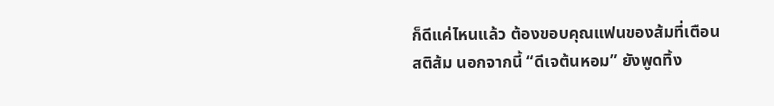ก็ดีแค่ไหนแล้ว ต้องขอบคุณแฟนของส้มที่เตือนสติส้ม นอกจากนี้ “ดีเจต้นหอม” ยังพูดทิ้ง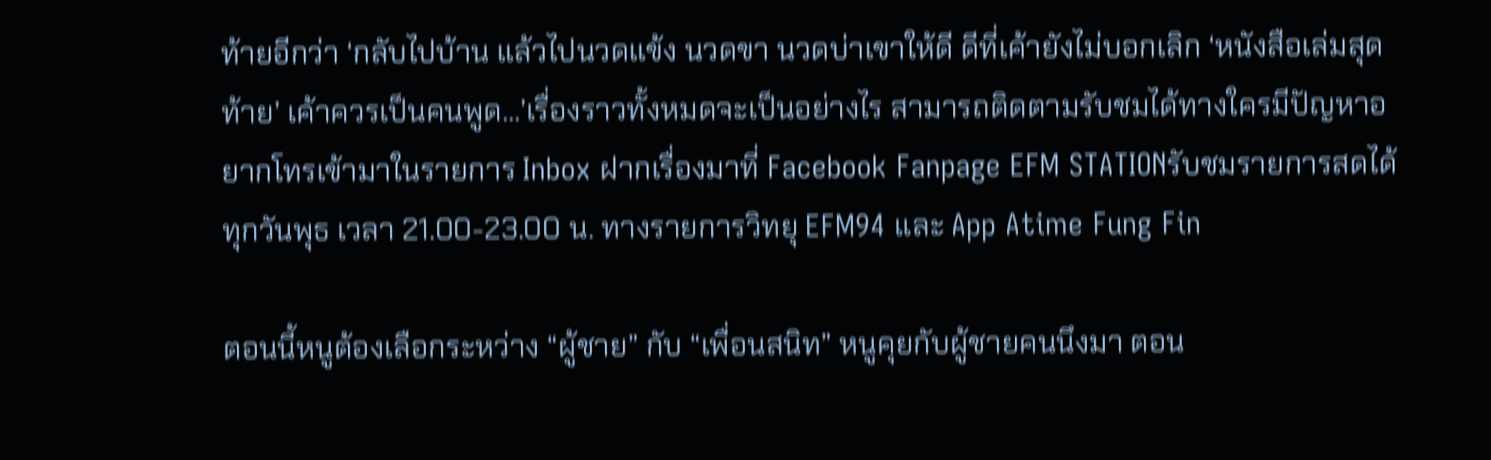ท้ายอีกว่า ‘กลับไปบ้าน แล้วไปนวดแข้ง นวดขา นวดบ่าเขาให้ดี ดีที่เค้ายังไม่บอกเลิก ‘หนังสือเล่มสุดท้าย’ เค้าควรเป็นคนพูด...’เรื่องราวทั้งหมดจะเป็นอย่างไร สามารถติดตามรับชมได้ทางใครมีปัญหาอยากโทรเข้ามาในรายการ Inbox ฝากเรื่องมาที่ Facebook Fanpage EFM STATIONรับชมรายการสดได้ทุกวันพุธ เวลา 21.00-23.00 น. ทางรายการวิทยุ EFM94 และ App Atime Fung Fin

ตอนนี้หนูต้องเลือกระหว่าง “ผู้ชาย” กับ “เพื่อนสนิท” หนูคุยกับผู้ชายคนนึงมา ตอน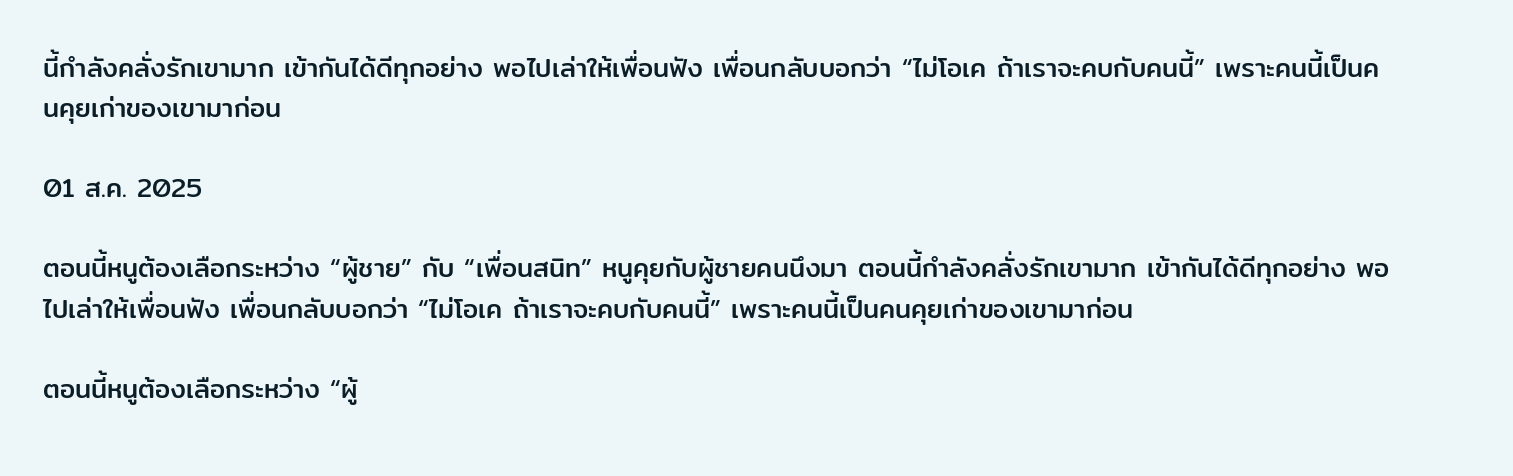นี้กำลังคลั่งรักเขามาก เข้ากันได้ดีทุกอย่าง พอไปเล่าให้เพื่อนฟัง เพื่อนกลับบอกว่า “ไม่โอเค ถ้าเราจะคบกับคนนี้” เพราะคนนี้เป็นคนคุยเก่าของเขามาก่อน

01 ส.ค. 2025

ตอนนี้หนูต้องเลือกระหว่าง “ผู้ชาย” กับ “เพื่อนสนิท” หนูคุยกับผู้ชายคนนึงมา ตอนนี้กำลังคลั่งรักเขามาก เข้ากันได้ดีทุกอย่าง พอไปเล่าให้เพื่อนฟัง เพื่อนกลับบอกว่า “ไม่โอเค ถ้าเราจะคบกับคนนี้” เพราะคนนี้เป็นคนคุยเก่าของเขามาก่อน

ตอนนี้หนูต้องเลือกระหว่าง “ผู้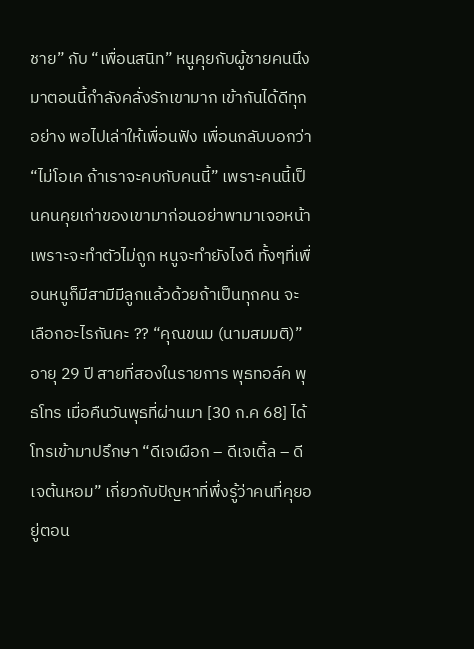ชาย” กับ “เพื่อนสนิท” หนูคุยกับผู้ชายคนนึงมาตอนนี้กำลังคลั่งรักเขามาก เข้ากันได้ดีทุกอย่าง พอไปเล่าให้เพื่อนฟัง เพื่อนกลับบอกว่า“ไม่โอเค ถ้าเราจะคบกับคนนี้” เพราะคนนี้เป็นคนคุยเก่าของเขามาก่อนอย่าพามาเจอหน้าเพราะจะทำตัวไม่ถูก หนูจะทำยังไงดี ทั้งๆที่เพื่อนหนูก็มีสามีมีลูกแล้วด้วยถ้าเป็นทุกคน จะเลือกอะไรกันคะ ?? “คุณขนม (นามสมมติ)” อายุ 29 ปี สายที่สองในรายการ พุธทอล์ค พุธโทร เมื่อคืนวันพุธที่ผ่านมา [30 ก.ค 68] ได้โทรเข้ามาปรึกษา “ดีเจเผือก – ดีเจเติ้ล – ดีเจต้นหอม” เกี่ยวกับปัญหาที่พึ่งรู้ว่าคนที่คุยอยู่ตอน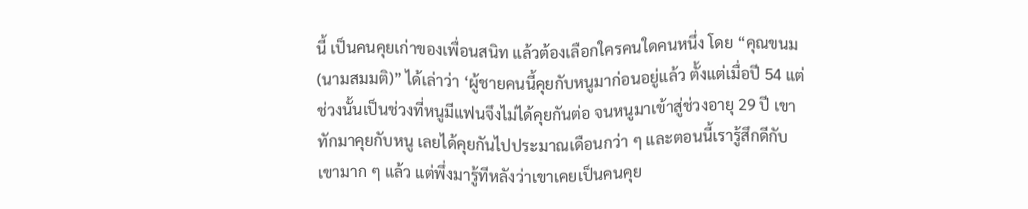นี้ เป็นคนคุยเก่าของเพื่อนสนิท แล้วต้องเลือกใครคนใดคนหนึ่ง โดย “คุณขนม (นามสมมติ)” ได้เล่าว่า ‘ผู้ชายคนนี้คุยกับหนูมาก่อนอยู่แล้ว ตั้งแต่เมื่อปี 54 แต่ช่วงนั้นเป็นช่วงที่หนูมีแฟนจึงไม่ได้คุยกันต่อ จนหนูมาเข้าสู่ช่วงอายุ 29 ปี เขาทักมาคุยกับหนู เลยได้คุยกันไปประมาณเดือนกว่า ๆ และตอนนี้เรารู้สึกดีกับเขามาก ๆ แล้ว แต่พึ่งมารู้ทีหลังว่าเขาเคยเป็นคนคุย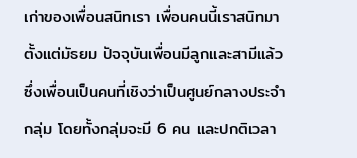เก่าของเพื่อนสนิทเรา เพื่อนคนนี้เราสนิทมาตั้งแต่มัธยม ปัจจุบันเพื่อนมีลูกและสามีแล้ว ซึ่งเพื่อนเป็นคนที่เชิงว่าเป็นศูนย์กลางประจำกลุ่ม โดยทั้งกลุ่มจะมี 6 คน และปกติเวลา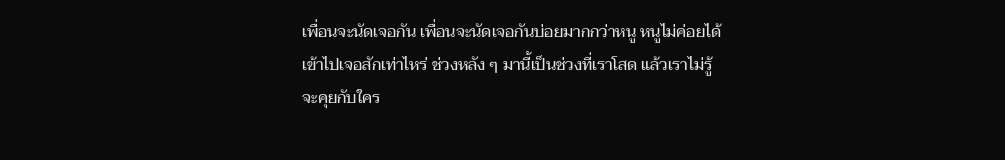เพื่อนจะนัดเจอกัน เพื่อนจะนัดเจอกันบ่อยมากกว่าหนู หนูไม่ค่อยได้เข้าไปเจอสักเท่าไหร่ ช่วงหลัง ๆ มานี้เป็นช่วงที่เราโสด แล้วเราไม่รู้จะคุยกับใคร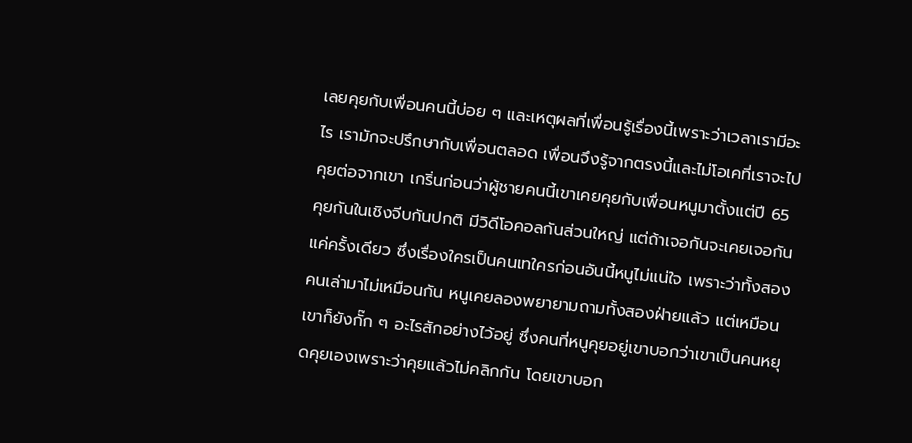เลยคุยกับเพื่อนคนนี้บ่อย ๆ และเหตุผลที่เพื่อนรู้เรื่องนี้เพราะว่าเวลาเรามีอะไร เรามักจะปรึกษากับเพื่อนตลอด เพื่อนจึงรู้จากตรงนี้และไม่โอเคที่เราจะไปคุยต่อจากเขา เกริ่นก่อนว่าผู้ชายคนนี้เขาเคยคุยกับเพื่อนหนูมาตั้งแต่ปี 65 คุยกันในเชิงจีบกันปกติ มีวิดีโอคอลกันส่วนใหญ่ แต่ถ้าเจอกันจะเคยเจอกันแค่ครั้งเดียว ซึ่งเรื่องใครเป็นคนเทใครก่อนอันนี้หนูไม่แน่ใจ เพราะว่าทั้งสองคนเล่ามาไม่เหมือนกัน หนูเคยลองพยายามถามทั้งสองฝ่ายแล้ว แต่เหมือนเขาก็ยังกั๊ก ๆ อะไรสักอย่างไว้อยู่ ซึ่งคนที่หนูคุยอยู่เขาบอกว่าเขาเป็นคนหยุดคุยเองเพราะว่าคุยแล้วไม่คลิกกัน โดยเขาบอก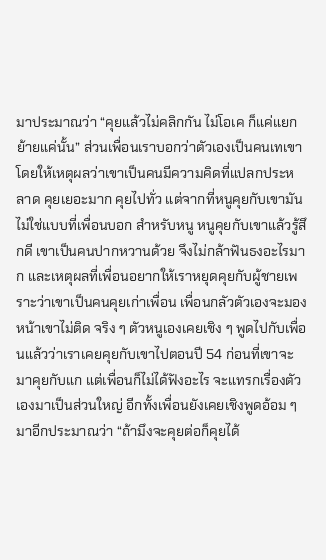มาประมาณว่า “คุยแล้วไม่คลิกกัน ไม่โอเค ก็แค่แยกย้ายแค่นั้น” ส่วนเพื่อนเราบอกว่าตัวเองเป็นคนเทเขา โดยให้เหตุผลว่าเขาเป็นคนมีความคิดที่แปลกประหลาด คุยเยอะมาก คุยไปทั่ว แต่จากที่หนูคุยกับเขามันไม่ใช่แบบที่เพื่อนบอก สำหรับหนู หนูคุยกับเขาแล้วรู้สึกดี เขาเป็นคนปากหวานด้วย จึงไม่กล้าฟันธงอะไรมาก และเหตุผลที่เพื่อนอยากให้เราหยุดคุยกับผู้ชายเพราะว่าเขาเป็นคนคุยเก่าเพื่อน เพื่อนกลัวตัวเองจะมองหน้าเขาไม่ติด จริง ๆ ตัวหนูเองเคยเชิง ๆ พูดไปกับเพื่อนแล้วว่าเราเคยคุยกับเขาไปตอนปี 54 ก่อนที่เขาจะมาคุยกับแก แต่เพื่อนก็ไม่ได้ฟังอะไร จะแทรกเรื่องตัวเองมาเป็นส่วนใหญ่ อีกทั้งเพื่อนยังเคยเชิงพูดอ้อม ๆ มาอีกประมาณว่า “ถ้ามึงจะคุยต่อก็คุยได้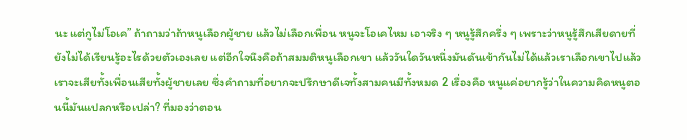นะ แต่กูไม่โอเค” ถ้าถามว่าถ้าหนูเลือกผู้ชาย แล้วไม่เลือกเพื่อน หนูจะโอเคไหม เอาจริง ๆ หนูรู้สึกครึ่ง ๆ เพราะว่าหนูรู้สึกเสียดายที่ยังไม่ได้เรียนรู้อะไรด้วยตัวเองเลย แต่อีกใจนึงคือถ้าสมมติหนูเลือกเขา แล้ววันใดวันหนึ่งมันดันเข้ากันไม่ได้แล้วเราเลือกเขาไปแล้ว เราจะเสียทั้งเพื่อนเสียทั้งผู้ชายเลย ซึ่งคำถามที่อยากจะปรึกษาดีเจทั้งสามคนมีทั้งหมด 2 เรื่องคือ หนูแค่อยากรู้ว่าในความคิดหนูตอนนี้มันแปลกหรือเปล่า? ที่มองว่าตอน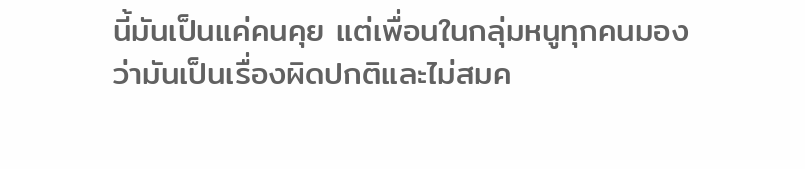นี้มันเป็นแค่คนคุย แต่เพื่อนในกลุ่มหนูทุกคนมองว่ามันเป็นเรื่องผิดปกติและไม่สมค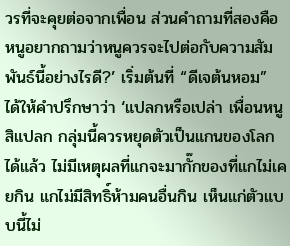วรที่จะคุยต่อจากเพื่อน ส่วนคำถามที่สองคือ หนูอยากถามว่าหนูควรจะไปต่อกับความสัมพันธ์นี้อย่างไรดี?’ เริ่มต้นที่ “ดีเจต้นหอม” ได้ให้คำปรึกษาว่า ‘แปลกหรือเปล่า เพื่อนหนูสิแปลก กลุ่มนี้ควรหยุดตัวเป็นแกนของโลกได้แล้ว ไม่มีเหตุผลที่แกจะมากั๊กของที่แกไม่เคยกิน แกไม่มีสิทธิ์ห้ามคนอื่นกิน เห็นแก่ตัวแบบนี้ไม่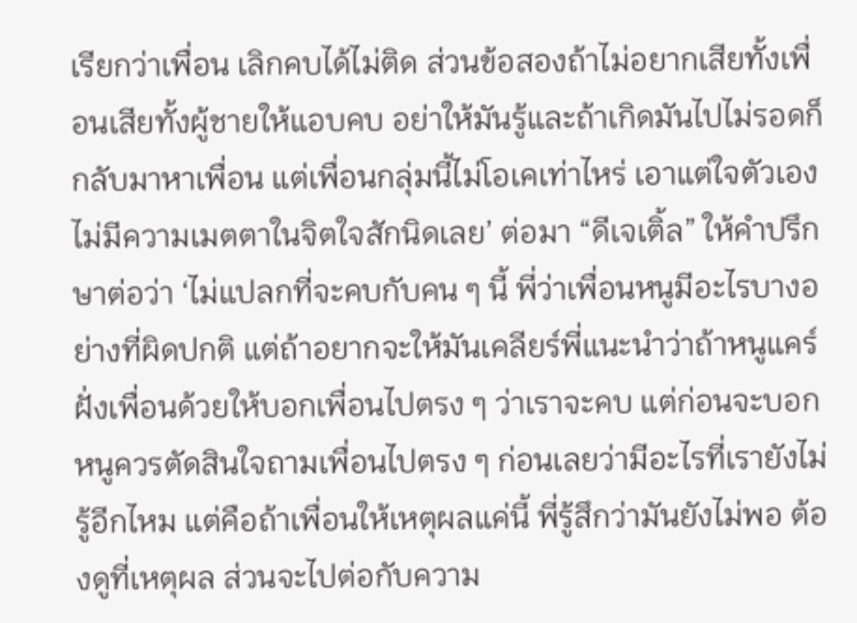เรียกว่าเพื่อน เลิกคบได้ไม่ติด ส่วนข้อสองถ้าไม่อยากเสียทั้งเพื่อนเสียทั้งผู้ชายให้แอบคบ อย่าให้มันรู้และถ้าเกิดมันไปไม่รอดก็กลับมาหาเพื่อน แต่เพื่อนกลุ่มนี้ไม่โอเคเท่าไหร่ เอาแต่ใจตัวเอง ไม่มีความเมตตาในจิตใจสักนิดเลย’ ต่อมา “ดีเจเติ้ล” ให้คำปรึกษาต่อว่า ‘ไม่แปลกที่จะคบกับคน ๆ นี้ พี่ว่าเพื่อนหนูมีอะไรบางอย่างที่ผิดปกติ แต่ถ้าอยากจะให้มันเคลียร์พี่แนะนำว่าถ้าหนูแคร์ฝั่งเพื่อนด้วยให้บอกเพื่อนไปตรง ๆ ว่าเราจะคบ แต่ก่อนจะบอก หนูควรตัดสินใจถามเพื่อนไปตรง ๆ ก่อนเลยว่ามีอะไรที่เรายังไม่รู้อีกไหม แต่คือถ้าเพื่อนให้เหตุผลแค่นี้ พี่รู้สึกว่ามันยังไม่พอ ต้องดูที่เหตุผล ส่วนจะไปต่อกับความ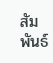สัมพันธ์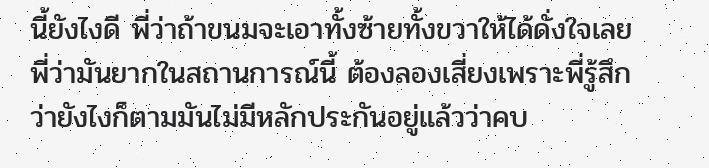นี้ยังไงดี พี่ว่าถ้าขนมจะเอาทั้งซ้ายทั้งขวาให้ได้ดั่งใจเลย พี่ว่ามันยากในสถานการณ์นี้ ต้องลองเสี่ยงเพราะพี่รู้สึกว่ายังไงก็ตามมันไม่มีหลักประกันอยู่แล้วว่าคบ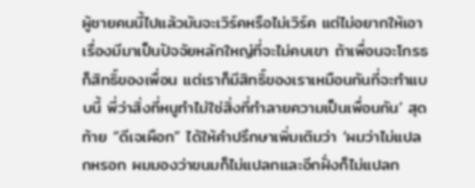ผู้ชายคนนี้ไปแล้วมันจะเวิร์คหรือไม่เวิร์ค แต่ไม่อยากให้เอาเรื่องมีมาเป็นปัจจัยหลักใหญ่ที่จะไม่คบเขา ถ้าเพื่อนจะโกรธก็สิทธิ์ของเพื่อน แต่เราก็มีสิทธิ์ของเราเหมือนกันที่จะทำแบบนี้ พี่ว่าสิ่งที่หนูทำไม่ใช่สิ่งที่ทำลายความเป็นเพื่อนกัน’ สุดท้าย “ดีเจเผือก” ได้ให้คำปรึกษาเพิ่มเติมว่า ‘ผมว่าไม่แปลกหรอก ผมมองว่าขนมก็ไม่แปลกและอีกฝั่งก็ไม่แปลก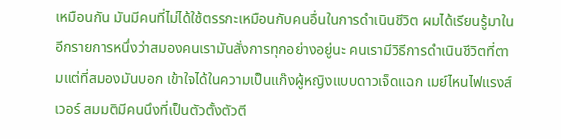เหมือนกัน มันมีคนที่ไม่ได้ใช้ตรรกะเหมือนกับคนอื่นในการดำเนินชีวิต ผมได้เรียนรู้มาในอีกรายการหนึ่งว่าสมองคนเรามันสั่งการทุกอย่างอยู่นะ คนเรามีวิธีการดำเนินชีวิตที่ตามแต่ที่สมองมันบอก เข้าใจได้ในความเป็นแก๊งผู้หญิงแบบดาวเจ็ดแฉก เมย์ไหนไฟแรงส์เวอร์ สมมติมีคนนึงที่เป็นตัวตั้งตัวตี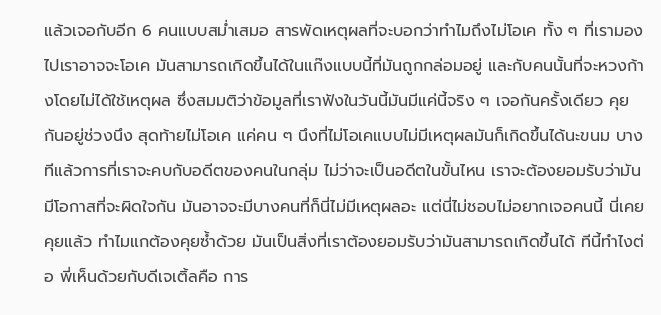แล้วเจอกับอีก 6 คนแบบสม่ำเสมอ สารพัดเหตุผลที่จะบอกว่าทำไมถึงไม่โอเค ทั้ง ๆ ที่เรามองไปเราอาจจะโอเค มันสามารถเกิดขึ้นได้ในแก๊งแบบนี้ที่มันถูกกล่อมอยู่ และกับคนนั้นที่จะหวงก้างโดยไม่ได้ใช้เหตุผล ซึ่งสมมติว่าข้อมูลที่เราฟังในวันนี้มันมีแค่นี้จริง ๆ เจอกันครั้งเดียว คุยกันอยู่ช่วงนึง สุดท้ายไม่โอเค แค่คน ๆ นึงที่ไม่โอเคแบบไม่มีเหตุผลมันก็เกิดขึ้นได้นะขนม บางทีแล้วการที่เราจะคบกับอดีตของคนในกลุ่ม ไม่ว่าจะเป็นอดีตในขั้นไหน เราจะต้องยอมรับว่ามันมีโอกาสที่จะผิดใจกัน มันอาจจะมีบางคนที่ก็นี่ไม่มีเหตุผลอะ แต่นี่ไม่ชอบไม่อยากเจอคนนี้ นี่เคยคุยแล้ว ทำไมแกต้องคุยซ้ำด้วย มันเป็นสิ่งที่เราต้องยอมรับว่ามันสามารถเกิดขึ้นได้ ทีนี้ทำไงต่อ พี่เห็นด้วยกับดีเจเติ้ลคือ การ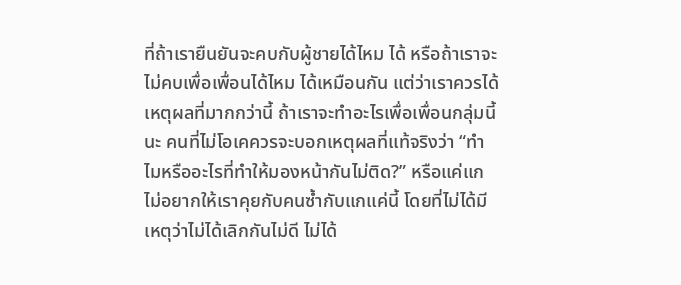ที่ถ้าเรายืนยันจะคบกับผู้ชายได้ไหม ได้ หรือถ้าเราจะไม่คบเพื่อเพื่อนได้ไหม ได้เหมือนกัน แต่ว่าเราควรได้เหตุผลที่มากกว่านี้ ถ้าเราจะทำอะไรเพื่อเพื่อนกลุ่มนี้นะ คนที่ไม่โอเคควรจะบอกเหตุผลที่แท้จริงว่า “ทำไมหรืออะไรที่ทำให้มองหน้ากันไม่ติด?” หรือแค่แกไม่อยากให้เราคุยกับคนซ้ำกับแกแค่นี้ โดยที่ไม่ได้มีเหตุว่าไม่ได้เลิกกันไม่ดี ไม่ได้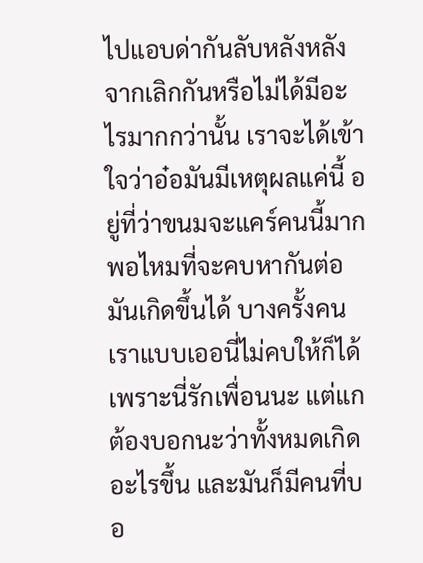ไปแอบด่ากันลับหลังหลังจากเลิกกันหรือไม่ได้มีอะไรมากกว่านั้น เราจะได้เข้าใจว่าอ๋อมันมีเหตุผลแค่นี้ อยู่ที่ว่าขนมจะแคร์คนนี้มากพอไหมที่จะคบหากันต่อ มันเกิดขึ้นได้ บางครั้งคนเราแบบเออนี่ไม่คบให้ก็ได้ เพราะนี่รักเพื่อนนะ แต่แกต้องบอกนะว่าทั้งหมดเกิดอะไรขึ้น และมันก็มีคนที่บอ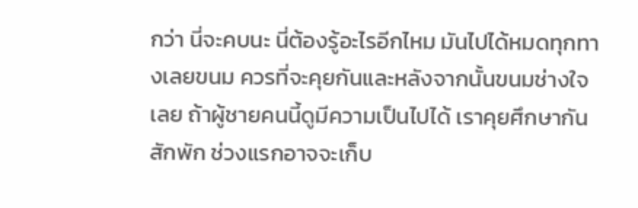กว่า นี่จะคบนะ นี่ต้องรู้อะไรอีกไหม มันไปได้หมดทุกทางเลยขนม ควรที่จะคุยกันและหลังจากนั้นขนมช่างใจเลย ถ้าผู้ชายคนนี้ดูมีความเป็นไปได้ เราคุยศึกษากันสักพัก ช่วงแรกอาจจะเก็บ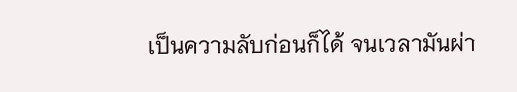เป็นความลับก่อนก็ได้ จนเวลามันผ่า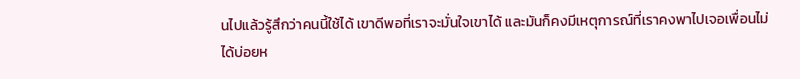นไปแล้วรู้สึกว่าคนนี้ใช้ได้ เขาดีพอที่เราจะมั่นใจเขาได้ และมันก็คงมีเหตุการณ์ที่เราคงพาไปเจอเพื่อนไม่ได้บ่อยห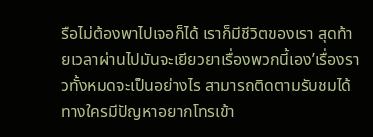รือไม่ต้องพาไปเจอก็ได้ เราก็มีชีวิตของเรา สุดท้ายเวลาผ่านไปมันจะเยียวยาเรื่องพวกนี้เอง’เรื่องราวทั้งหมดจะเป็นอย่างไร สามารถติดตามรับชมได้ทางใครมีปัญหาอยากโทรเข้า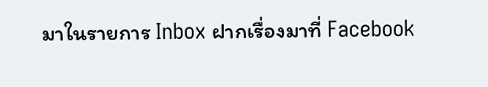มาในรายการ Inbox ฝากเรื่องมาที่ Facebook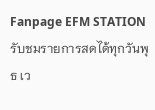Fanpage EFM STATIONรับชมรายการสดได้ทุกวันพุธ เว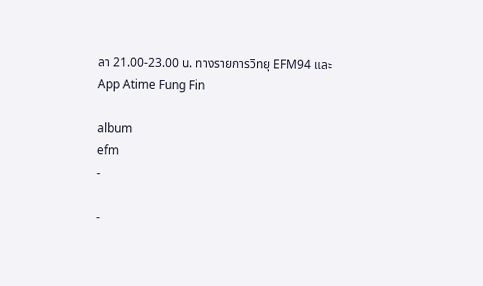ลา 21.00-23.00 น. ทางรายการวิทยุ EFM94 และ App Atime Fung Fin

album
efm
-

-